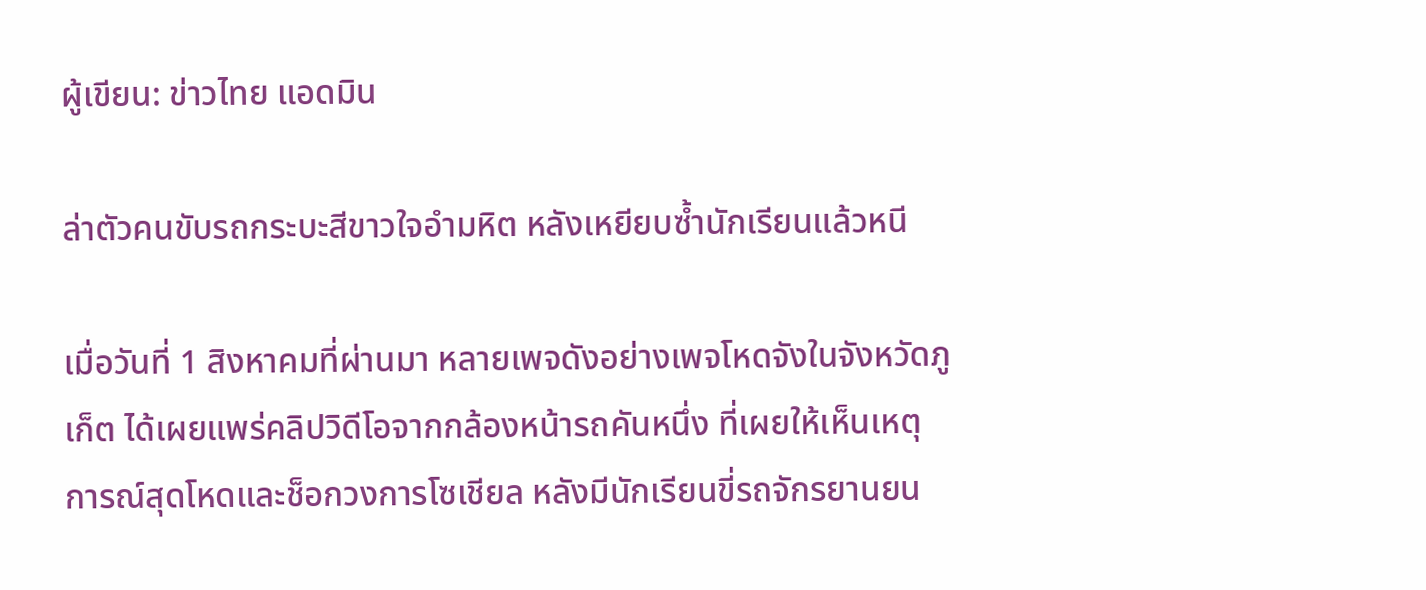ผู้เขียน: ข่าวไทย แอดมิน

ล่าตัวคนขับรถกระบะสีขาวใจอำมหิต หลังเหยียบซ้ำนักเรียนแล้วหนี

เมื่อวันที่ 1 สิงหาคมที่ผ่านมา หลายเพจดังอย่างเพจโหดจังในจังหวัดภูเก็ต ได้เผยแพร่คลิปวิดีโอจากกล้องหน้ารถคันหนึ่ง ที่เผยให้เห็นเหตุการณ์สุดโหดและช็อกวงการโซเชียล หลังมีนักเรียนขี่รถจักรยานยน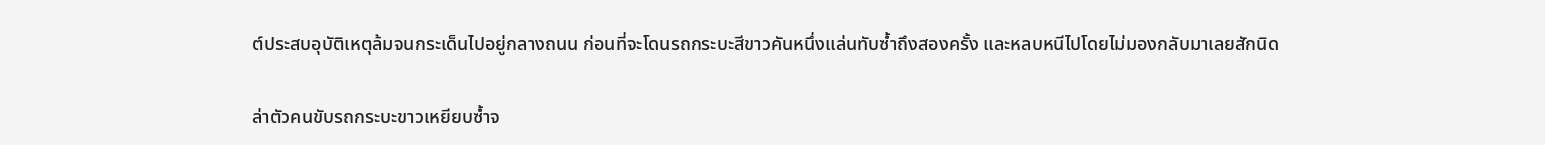ต์ประสบอุบัติเหตุล้มจนกระเด็นไปอยู่กลางถนน ก่อนที่จะโดนรถกระบะสีขาวคันหนึ่งแล่นทับซ้ำถึงสองครั้ง และหลบหนีไปโดยไม่มองกลับมาเลยสักนิด

ล่าตัวคนขับรถกระบะขาวเหยียบซ้ำจ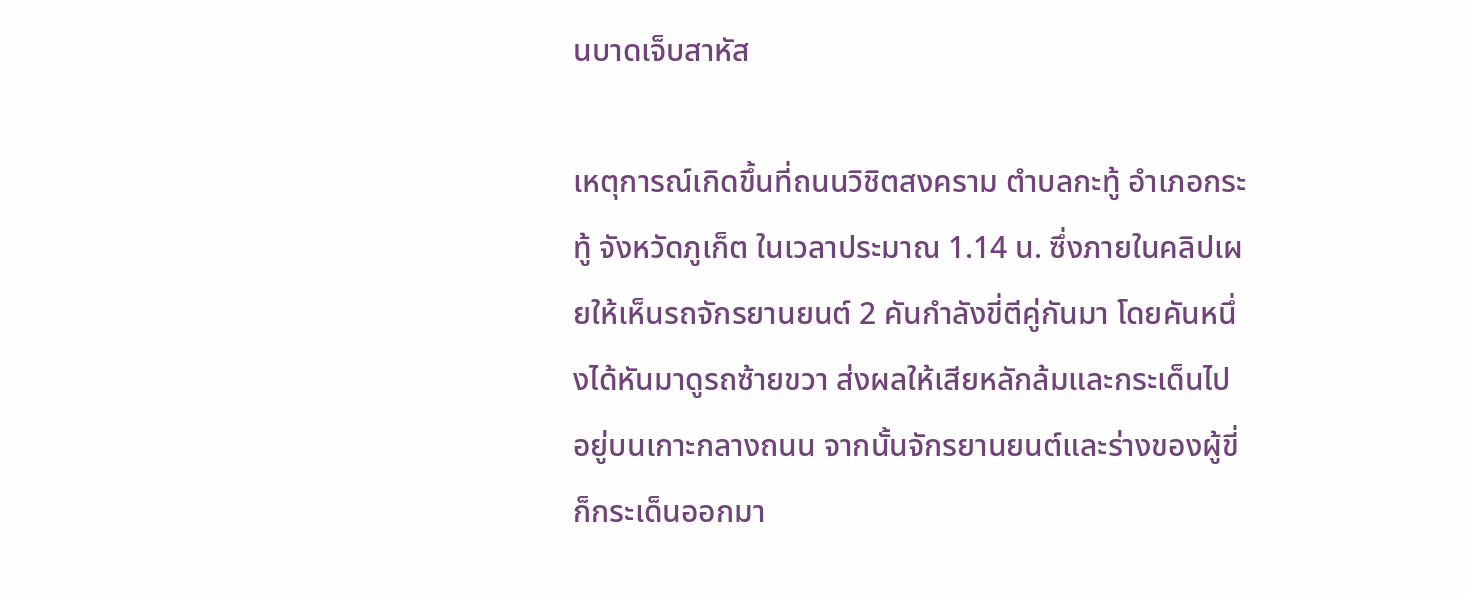นบาดเจ็บสาหัส

เหตุการณ์เกิดขึ้นที่ถนนวิชิตสงคราม ตำบลกะทู้ อำเภอกระทู้ จังหวัดภูเก็ต ในเวลาประมาณ 1.14 น. ซึ่งภายในคลิปเผยให้เห็นรถจักรยานยนต์ 2 คันกำลังขี่ตีคู่กันมา โดยคันหนึ่งได้หันมาดูรถซ้ายขวา ส่งผลให้เสียหลักล้มและกระเด็นไปอยู่บนเกาะกลางถนน จากนั้นจักรยานยนต์และร่างของผู้ขี่ก็กระเด็นออกมา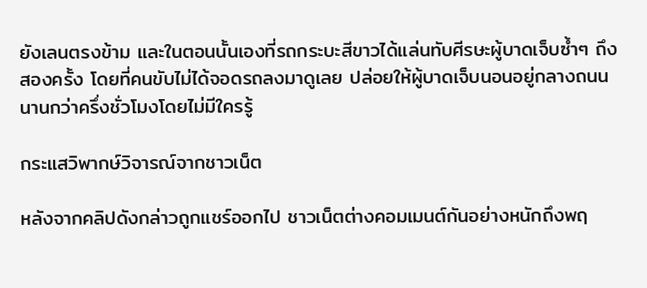ยังเลนตรงข้าม และในตอนนั้นเองที่รถกระบะสีขาวได้แล่นทับศีรษะผู้บาดเจ็บซ้ำๆ ถึงสองครั้ง โดยที่คนขับไม่ได้จอดรถลงมาดูเลย ปล่อยให้ผู้บาดเจ็บนอนอยู่กลางถนนนานกว่าครึ่งชั่วโมงโดยไม่มีใครรู้

กระแสวิพากษ์วิจารณ์จากชาวเน็ต

หลังจากคลิปดังกล่าวถูกแชร์ออกไป ชาวเน็ตต่างคอมเมนต์กันอย่างหนักถึงพฤ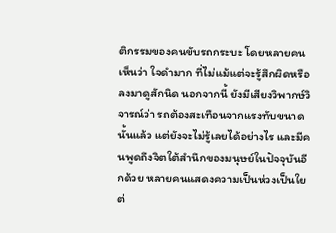ติกรรมของคนขับรถกระบะ โดยหลายคนเห็นว่า ใจดำมาก ที่ไม่แม้แต่จะรู้สึกผิดหรือลงมาดูสักนิด นอกจากนี้ ยังมีเสียงวิพากษ์วิจารณ์ว่า รถต้องสะเทือนจากแรงทับขนาดนั้นแล้ว แต่ยังจะไม่รู้เลยได้อย่างไร และมีคนพูดถึงจิตใต้สำนึกของมนุษย์ในปัจจุบันอีกด้วย หลายคนแสดงความเป็นห่วงเป็นใยต่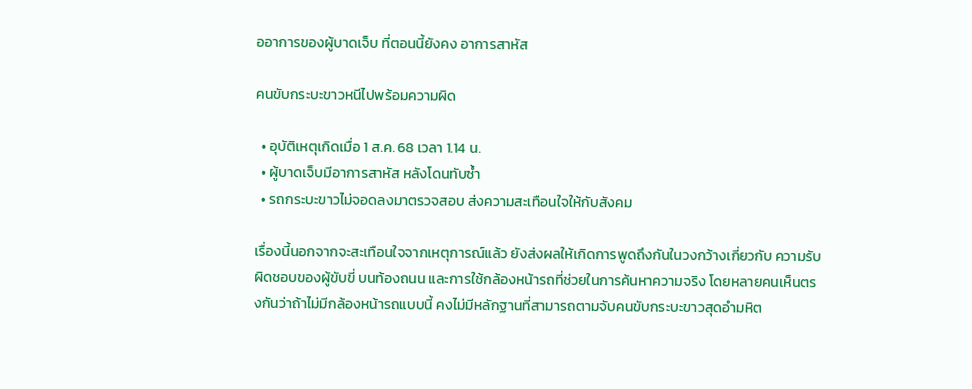ออาการของผู้บาดเจ็บ ที่ตอนนี้ยังคง อาการสาหัส

คนขับกระบะขาวหนีไปพร้อมความผิด

  • อุบัติเหตุเกิดเมื่อ 1 ส.ค. 68 เวลา 1.14 น.
  • ผู้บาดเจ็บมีอาการสาหัส หลังโดนทับซ้ำ
  • รถกระบะขาวไม่จอดลงมาตรวจสอบ ส่งความสะเทือนใจให้กับสังคม

เรื่องนี้นอกจากจะสะเทือนใจจากเหตุการณ์แล้ว ยังส่งผลให้เกิดการพูดถึงกันในวงกว้างเกี่ยวกับ ความรับผิดชอบของผู้ขับขี่ บนท้องถนน และการใช้กล้องหน้ารถที่ช่วยในการค้นหาความจริง โดยหลายคนเห็นตรงกันว่าถ้าไม่มีกล้องหน้ารถแบบนี้ คงไม่มีหลักฐานที่สามารถตามจับคนขับกระบะขาวสุดอำมหิต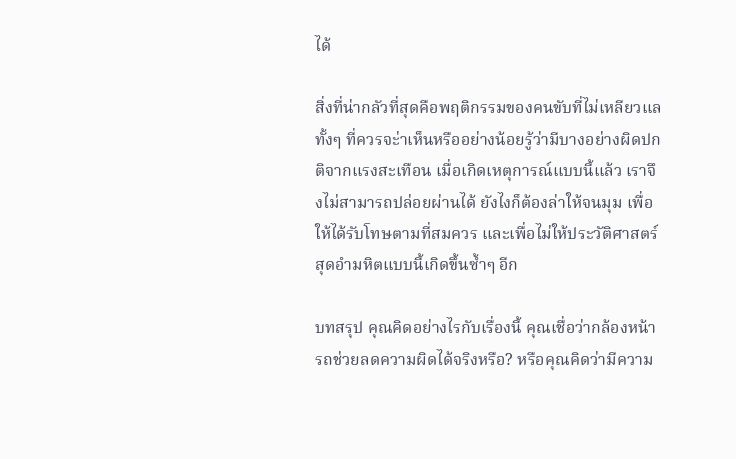ได้

สิ่งที่น่ากลัวที่สุดคือพฤติกรรมของคนขับที่ไม่เหลียวแล ทั้งๆ ที่ควรจะ่าเห็นหรืออย่างน้อยรู้ว่ามีบางอย่างผิดปกติจากแรงสะเทือน เมื่อเกิดเหตุการณ์แบบนี้แล้ว เราจึงไม่สามารถปล่อยผ่านได้ ยังไงก็ต้องล่าให้จนมุม เพื่อให้ได้รับโทษตามที่สมควร และเพื่อไม่ให้ประวัติศาสตร์สุดอำมหิตแบบนี้เกิดขึ้นซ้ำๆ อีก

บทสรุป คุณคิดอย่างไรกับเรื่องนี้ คุณเชื่อว่ากล้องหน้ารถช่วยลดความผิดได้จริงหรือ? หรือคุณคิดว่ามีความ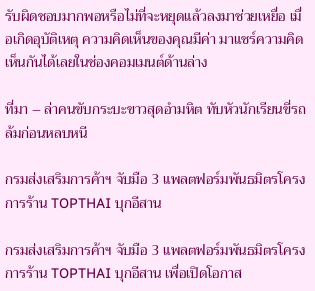รับผิดชอบมากพอหรือไม่ที่จะหยุดแล้วลงมาช่วยเหยื่อ เมื่อเกิดอุบัติเหตุ ความคิดเห็นของคุณมีค่า มาแชร์ความคิดเห็นกันได้เลยในช่องคอมเมนต์ด้านล่าง

ที่มา – ล่าคนขับกระบะขาวสุดอำมหิต ทับหัวนักเรียนขี่รถล้มก่อนหลบหนี

กรมส่งเสริมการค้าฯ จับมือ 3 แพลตฟอร์มพันธมิตรโครงการร้าน TOPTHAI บุกอีสาน

กรมส่งเสริมการค้าฯ จับมือ 3 แพลตฟอร์มพันธมิตรโครงการร้าน TOPTHAI บุกอีสาน เพื่อเปิดโอกาส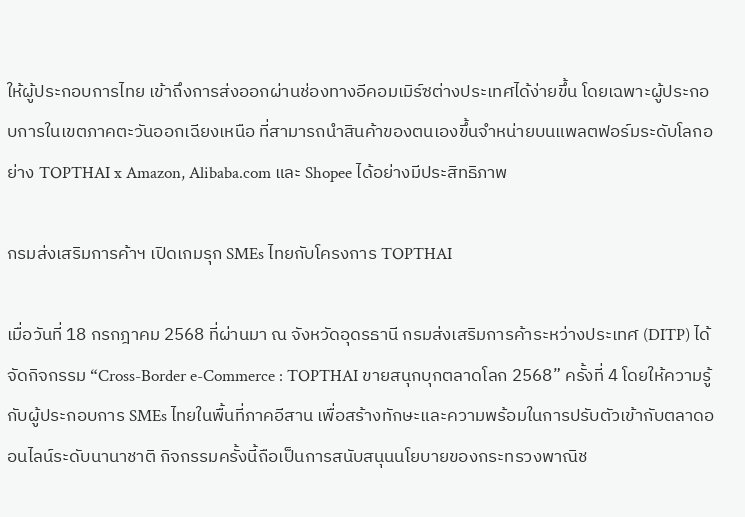ให้ผู้ประกอบการไทย เข้าถึงการส่งออกผ่านช่องทางอีคอมเมิร์ซต่างประเทศได้ง่ายขึ้น โดยเฉพาะผู้ประกอบการในเขตภาคตะวันออกเฉียงเหนือ ที่สามารถนำสินค้าของตนเองขึ้นจำหน่ายบนแพลตฟอร์มระดับโลกอย่าง TOPTHAI x Amazon, Alibaba.com และ Shopee ได้อย่างมีประสิทธิภาพ

กรมส่งเสริมการค้าฯ เปิดเกมรุก SMEs ไทยกับโครงการ TOPTHAI

เมื่อวันที่ 18 กรกฎาคม 2568 ที่ผ่านมา ณ จังหวัดอุดรธานี กรมส่งเสริมการค้าระหว่างประเทศ (DITP) ได้จัดกิจกรรม “Cross-Border e-Commerce : TOPTHAI ขายสนุกบุกตลาดโลก 2568” ครั้งที่ 4 โดยให้ความรู้กับผู้ประกอบการ SMEs ไทยในพื้นที่ภาคอีสาน เพื่อสร้างทักษะและความพร้อมในการปรับตัวเข้ากับตลาดออนไลน์ระดับนานาชาติ กิจกรรมครั้งนี้ถือเป็นการสนับสนุนนโยบายของกระทรวงพาณิช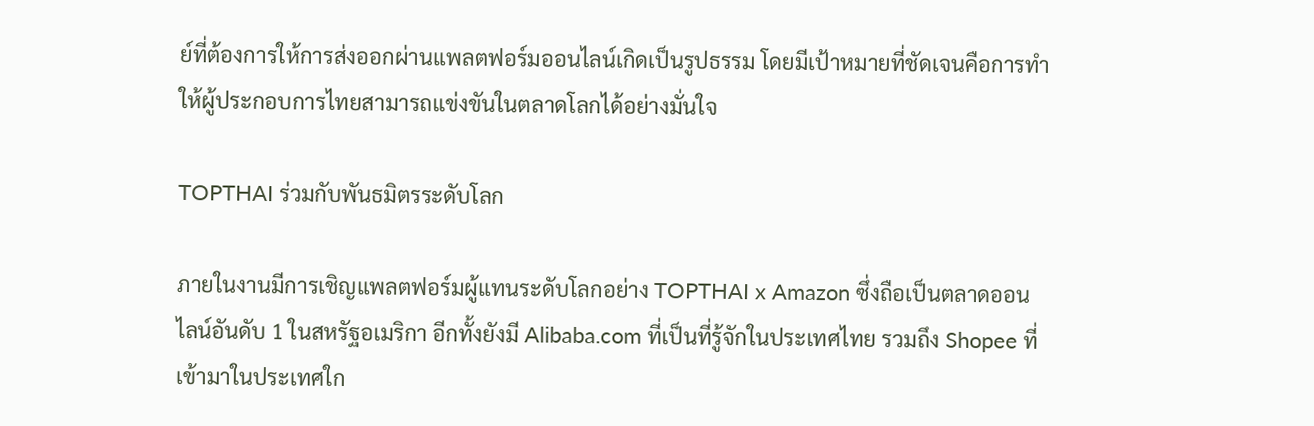ย์ที่ต้องการให้การส่งออกผ่านแพลตฟอร์มออนไลน์เกิดเป็นรูปธรรม โดยมีเป้าหมายที่ชัดเจนคือการทำให้ผู้ประกอบการไทยสามารถแข่งขันในตลาดโลกได้อย่างมั่นใจ

TOPTHAI ร่วมกับพันธมิตรระดับโลก

ภายในงานมีการเชิญแพลตฟอร์มผู้แทนระดับโลกอย่าง TOPTHAI x Amazon ซึ่งถือเป็นตลาดออนไลน์อันดับ 1 ในสหรัฐอเมริกา อีกทั้งยังมี Alibaba.com ที่เป็นที่รู้จักในประเทศไทย รวมถึง Shopee ที่เข้ามาในประเทศใก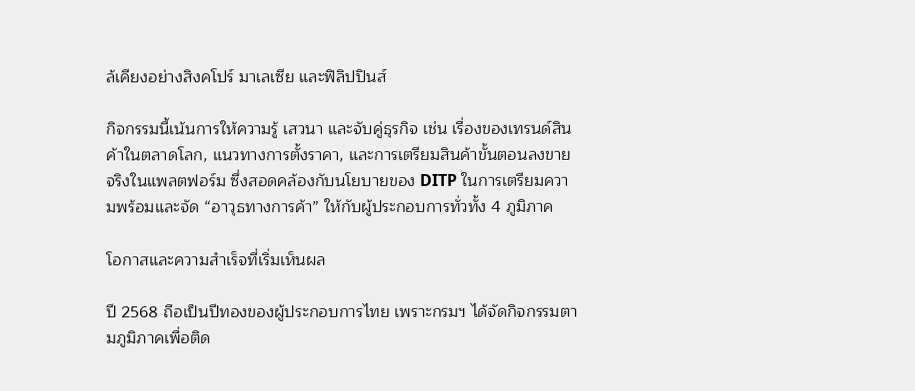ล้เคียงอย่างสิงคโปร์ มาเลเซีย และฟิลิปปินส์

กิจกรรมนี้เน้นการให้ความรู้ เสวนา และจับคู่ธุรกิจ เช่น เรื่องของเทรนด์สินค้าในตลาดโลก, แนวทางการตั้งราคา, และการเตรียมสินค้าขั้นตอนลงขายจริงในแพลตฟอร์ม ซึ่งสอดคล้องกับนโยบายของ DITP ในการเตรียมความพร้อมและจัด “อาวุธทางการค้า” ให้กับผู้ประกอบการทั่วทั้ง 4 ภูมิภาค

โอกาสและความสำเร็จที่เริ่มเห็นผล

ปี 2568 ถือเป็นปีทองของผู้ประกอบการไทย เพราะกรมฯ ได้จัดกิจกรรมตามภูมิภาคเพื่อติด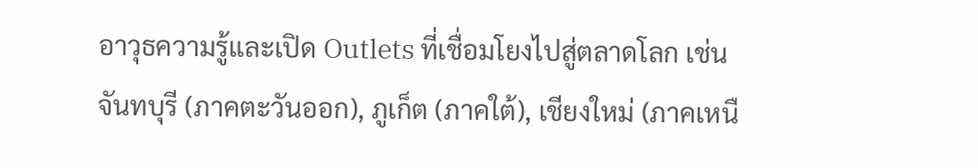อาวุธความรู้และเปิด Outlets ที่เชื่อมโยงไปสู่ตลาดโลก เช่น จันทบุรี (ภาคตะวันออก), ภูเก็ต (ภาคใต้), เชียงใหม่ (ภาคเหนื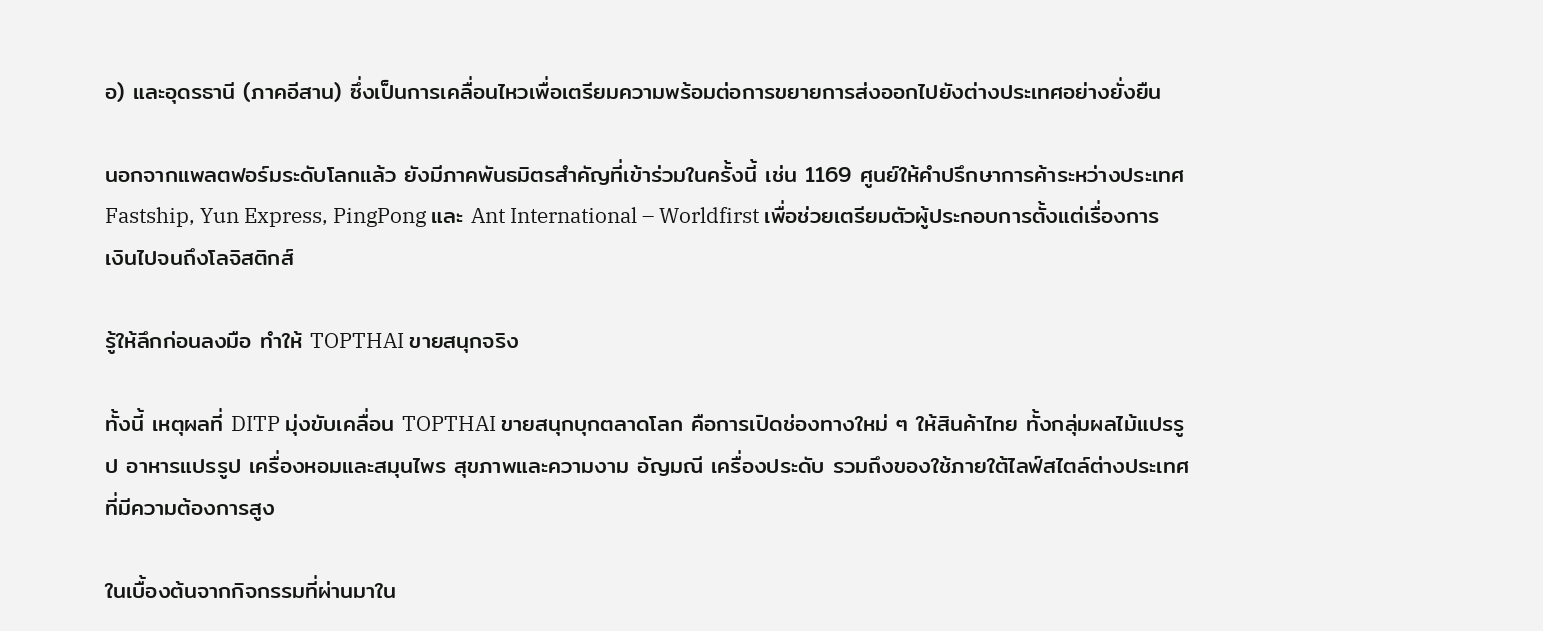อ) และอุดรธานี (ภาคอีสาน) ซึ่งเป็นการเคลื่อนไหวเพื่อเตรียมความพร้อมต่อการขยายการส่งออกไปยังต่างประเทศอย่างยั่งยืน

นอกจากแพลตฟอร์มระดับโลกแล้ว ยังมีภาคพันธมิตรสำคัญที่เข้าร่วมในครั้งนี้ เช่น 1169 ศูนย์ให้คำปรึกษาการค้าระหว่างประเทศ Fastship, Yun Express, PingPong และ Ant International – Worldfirst เพื่อช่วยเตรียมตัวผู้ประกอบการตั้งแต่เรื่องการเงินไปจนถึงโลจิสติกส์

รู้ให้ลึกก่อนลงมือ ทำให้ TOPTHAI ขายสนุกจริง

ทั้งนี้ เหตุผลที่ DITP มุ่งขับเคลื่อน TOPTHAI ขายสนุกบุกตลาดโลก คือการเปิดช่องทางใหม่ ๆ ให้สินค้าไทย ทั้งกลุ่มผลไม้แปรรูป อาหารแปรรูป เครื่องหอมและสมุนไพร สุขภาพและความงาม อัญมณี เครื่องประดับ รวมถึงของใช้ภายใต้ไลฟ์สไตล์ต่างประเทศ ที่มีความต้องการสูง

ในเบื้องต้นจากกิจกรรมที่ผ่านมาใน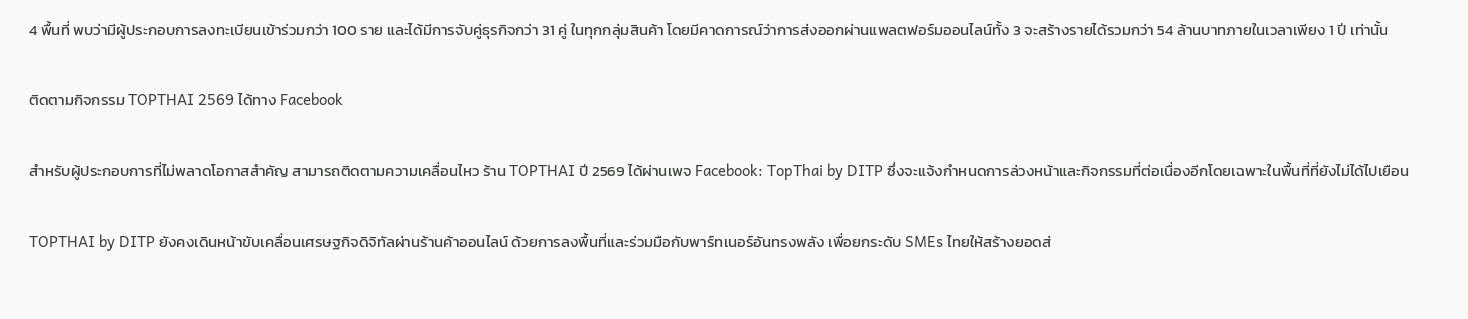4 พื้นที่ พบว่ามีผู้ประกอบการลงทะเบียนเข้าร่วมกว่า 100 ราย และได้มีการจับคู่ธุรกิจกว่า 31 คู่ ในทุกกลุ่มสินค้า โดยมีคาดการณ์ว่าการส่งออกผ่านแพลตฟอร์มออนไลน์ทั้ง 3 จะสร้างรายได้รวมกว่า 54 ล้านบาทภายในเวลาเพียง 1 ปี เท่านั้น

ติดตามกิจกรรม TOPTHAI 2569 ได้ทาง Facebook

สำหรับผู้ประกอบการที่ไม่พลาดโอกาสสำคัญ สามารถติดตามความเคลื่อนไหว ร้าน TOPTHAI ปี 2569 ได้ผ่านเพจ Facebook: TopThai by DITP ซึ่งจะแจ้งกำหนดการล่วงหน้าและกิจกรรมที่ต่อเนื่องอีกโดยเฉพาะในพื้นที่ที่ยังไม่ได้ไปเยือน

TOPTHAI by DITP ยังคงเดินหน้าขับเคลื่อนเศรษฐกิจดิจิทัลผ่านร้านค้าออนไลน์ ด้วยการลงพื้นที่และร่วมมือกับพาร์ทเนอร์อันทรงพลัง เพื่อยกระดับ SMEs ไทยให้สร้างยอดส่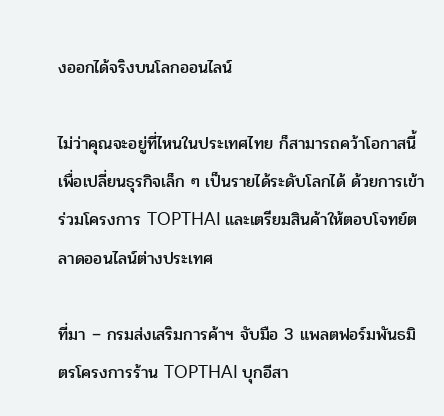งออกได้จริงบนโลกออนไลน์

ไม่ว่าคุณจะอยู่ที่ไหนในประเทศไทย ก็สามารถคว้าโอกาสนี้เพื่อเปลี่ยนธุรกิจเล็ก ๆ เป็นรายได้ระดับโลกได้ ด้วยการเข้าร่วมโครงการ TOPTHAI และเตรียมสินค้าให้ตอบโจทย์ตลาดออนไลน์ต่างประเทศ

ที่มา – กรมส่งเสริมการค้าฯ จับมือ 3 แพลตฟอร์มพันธมิตรโครงการร้าน TOPTHAI บุกอีสา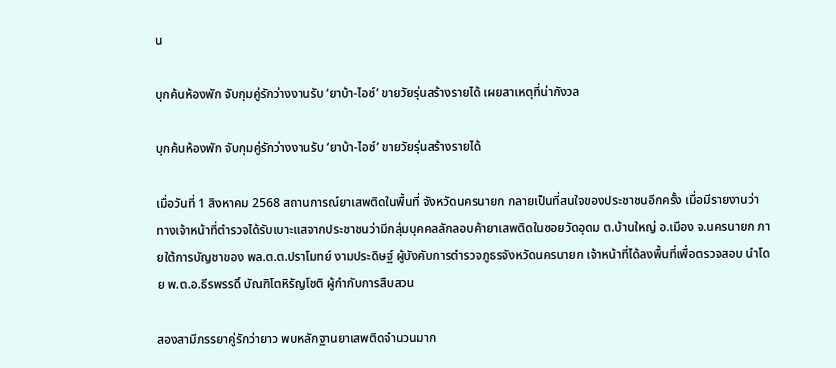น

บุกค้นห้องพัก จับกุมคู่รักว่างงานรับ ‘ยาบ้า-ไอซ์’ ขายวัยรุ่นสร้างรายได้ เผยสาเหตุที่น่ากังวล

บุกค้นห้องพัก จับกุมคู่รักว่างงานรับ ‘ยาบ้า-ไอซ์’ ขายวัยรุ่นสร้างรายได้

เมื่อวันที่ 1 สิงหาคม 2568 สถานการณ์ยาเสพติดในพื้นที่ จังหวัดนครนายก กลายเป็นที่สนใจของประชาชนอีกครั้ง เมื่อมีรายงานว่าทางเจ้าหน้าที่ตำรวจได้รับเบาะแสจากประชาชนว่ามีกลุ่มบุคคลลักลอบค้ายาเสพติดในซอยวัดอุดม ต.บ้านใหญ่ อ.เมือง จ.นครนายก ภายใต้การบัญชาของ พล.ต.ต.ปราโมทย์ งามประดิษฐ์ ผู้บังคับการตำรวจภูธรจังหวัดนครนายก เจ้าหน้าที่ได้ลงพื้นที่เพื่อตรวจสอบ นำโดย พ.ต.อ.ธีรพรรดิ์ บัณฑิโตหิรัญโชติ ผู้กำกับการสืบสวน

สองสามีภรรยาคู่รักว่ายาว พบหลักฐานยาเสพติดจำนวนมาก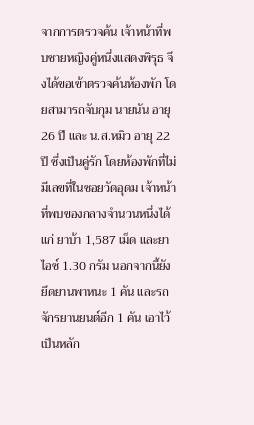จากการตรวจค้น เจ้าหน้าที่พบชายหญิงคู่หนึ่งแสดงพิรุธ จึงได้ขอเข้าตรวจค้นห้องพัก โดยสามารถจับกุม นายนัน อายุ 26 ปี และ น.ส.หมิว อายุ 22 ปี ซึ่งเป็นคู่รัก โดยห้องพักที่ไม่มีเลขที่ในซอยวัดอุดม เจ้าหน้าที่พบของกลางจำนวนหนึ่งได้แก่ ยาบ้า 1,587 เม็ด และยาไอซ์ 1.30 กรัม นอกจากนี้ยังยึดยานพาหนะ 1 คัน และรถจักรยานยนต์อีก 1 คัน เอาไว้เป็นหลัก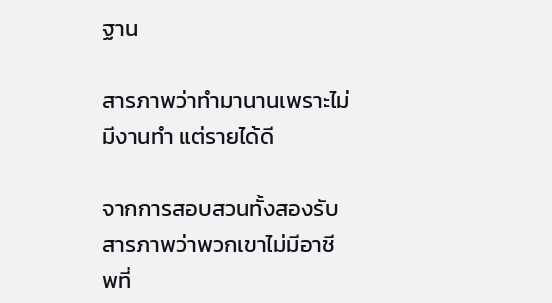ฐาน

สารภาพว่าทำมานานเพราะไม่มีงานทำ แต่รายได้ดี

จากการสอบสวนทั้งสองรับสารภาพว่าพวกเขาไม่มีอาชีพที่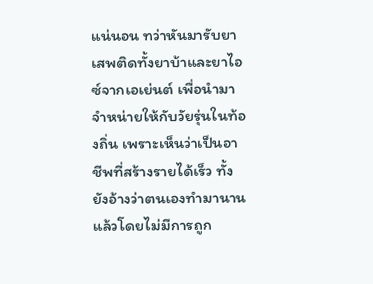แน่นอน ทว่าหันมารับยาเสพติดทั้งยาบ้าและยาไอซ์จากเอเย่นต์ เพื่อนำมาจำหน่ายให้กับวัยรุ่นในท้องถิ่น เพราะเห็นว่าเป็นอาชีพที่สร้างรายได้เร็ว ทั้งยังอ้างว่าตนเองทำมานานแล้วโดยไม่มีการถูก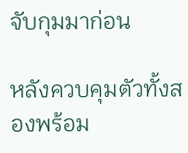จับกุมมาก่อน

หลังควบคุมตัวทั้งสองพร้อม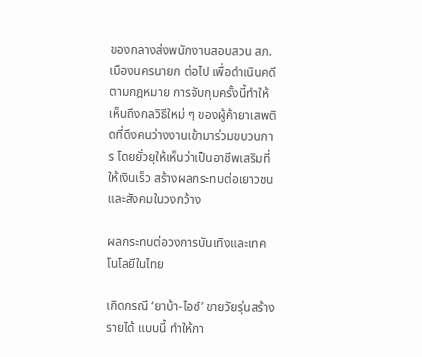ของกลางส่งพนักงานสอบสวน สภ.เมืองนครนายก ต่อไป เพื่อดำเนินคดีตามกฎหมาย การจับกุมครั้งนี้ทำให้เห็นถึงกลวิธีใหม่ ๆ ของผู้ค้ายาเสพติดที่ดึงคนว่างงานเข้ามาร่วมขบวนการ โดยยั่วยุให้เห็นว่าเป็นอาชีพเสริมที่ให้เงินเร็ว สร้างผลกระทบต่อเยาวชนและสังคมในวงกว้าง

ผลกระทบต่อวงการบันเทิงและเทคโนโลยีในไทย

เกิดกรณี ‘ยาบ้า-ไอซ์’ ขายวัยรุ่นสร้างรายได้ แบบนี้ ทำให้กา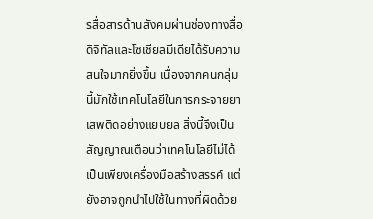รสื่อสารด้านสังคมผ่านช่องทางสื่อดิจิทัลและโซเชียลมีเดียได้รับความสนใจมากยิ่งขึ้น เนื่องจากคนกลุ่มนี้มักใช้เทคโนโลยีในการกระจายยาเสพติดอย่างแยบยล สิ่งนี้จึงเป็นสัญญาณเตือนว่าเทคโนโลยีไม่ได้เป็นเพียงเครื่องมือสร้างสรรค์ แต่ยังอาจถูกนำไปใช้ในทางที่ผิดด้วย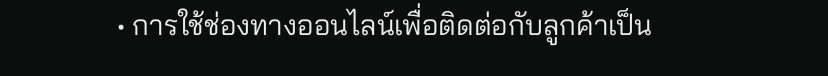• การใช้ช่องทางออนไลน์เพื่อติดต่อกับลูกค้าเป็น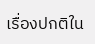เรื่องปกติใน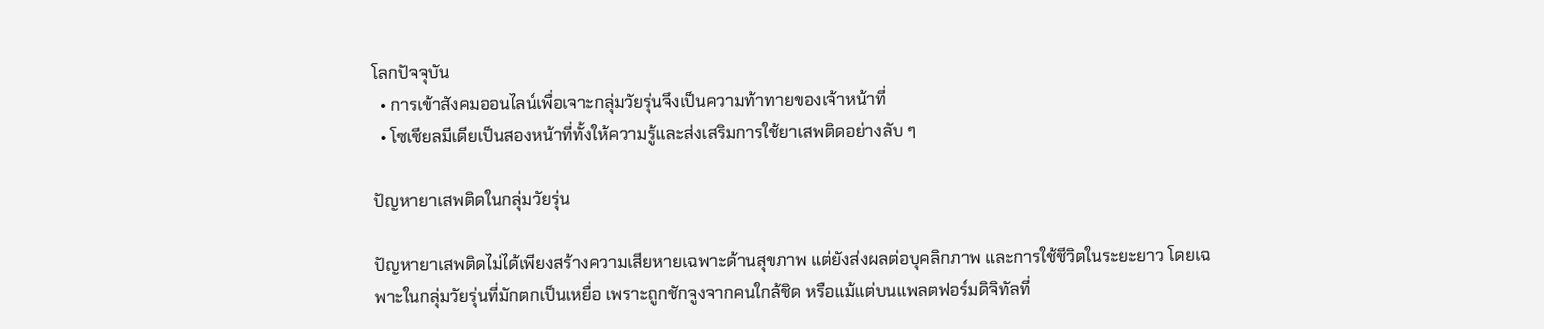โลกปัจจุบัน
  • การเข้าสังคมออนไลน์เพื่อเจาะกลุ่มวัยรุ่นจึงเป็นความท้าทายของเจ้าหน้าที่
  • โซเชียลมีเดียเป็นสองหน้าที่ทั้งให้ความรู้และส่งเสริมการใช้ยาเสพติดอย่างลับ ๆ

ปัญหายาเสพติดในกลุ่มวัยรุ่น

ปัญหายาเสพติดไม่ได้เพียงสร้างความเสียหายเฉพาะด้านสุขภาพ แต่ยังส่งผลต่อบุคลิกภาพ และการใช้ชีวิตในระยะยาว โดยเฉพาะในกลุ่มวัยรุ่นที่มักตกเป็นเหยื่อ เพราะถูกชักจูงจากคนใกล้ชิด หรือแม้แต่บนแพลตฟอร์มดิจิทัลที่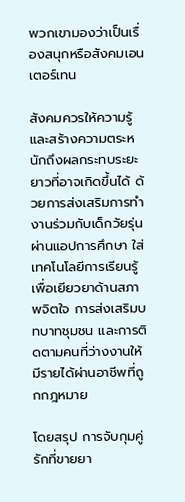พวกเขามองว่าเป็นเรื่องสนุกหรือสังคมเอนเตอร์เทน

สังคมควรให้ความรู้ และสร้างความตระหนักถึงผลกระทบระยะยาวที่อาจเกิดขึ้นได้ ด้วยการส่งเสริมการทำงานร่วมกับเด็กวัยรุ่นผ่านแอปการศึกษา ใส่เทคโนโลยีการเรียนรู้เพื่อเยียวยาด้านสภาพจิตใจ การส่งเสริมบทบาทชุมชน และการติดตามคนที่ว่างงานให้มีรายได้ผ่านอาชีพที่ถูกกฎหมาย

โดยสรุป การจับกุมคู่รักที่ขายยา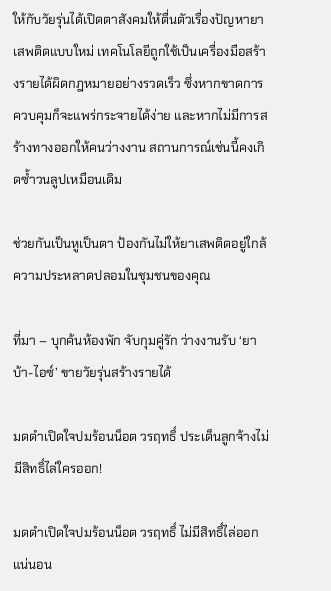ให้กับวัยรุ่นได้เปิดตาสังคมให้ตื่นตัวเรื่องปัญหายาเสพติดแบบใหม่ เทคโนโลยีถูกใช้เป็นเครื่องมือสร้างรายได้ผิดกฎหมายอย่างรวดเร็ว ซึ่งหากขาดการควบคุมก็จะแพร่กระจายได้ง่าย และหากไม่มีการสร้างทางออกให้คนว่างงาน สถานการณ์เช่นนี้คงเกิดซ้ำวนลูปเหมือนเดิม

ช่วยกันเป็นหูเป็นตา ป้องกันไม่ให้ยาเสพติดอยู่ใกล้ความประหลาดปลอมในชุมชนของคุณ

ที่มา – บุกค้นห้องพัก จับกุมคู่รัก ว่างงานรับ ‘ยาบ้า-ไอซ์’ ขายวัยรุ่นสร้างรายได้

มดดำเปิดใจปมร้อนน็อต วรฤทธิ์ ประเด็นลูกจ้างไม่มีสิทธิ์ไล่ใครออก!

มดดำเปิดใจปมร้อนน็อต วรฤทธิ์ ไม่มีสิทธิ์ไล่ออกแน่นอน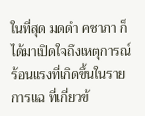ในที่สุด มดดำ คชาภา ก็ได้มาเปิดใจถึงเหตุการณ์ร้อนแรงที่เกิดขึ้นในรายการแฉ ที่เกี่ยวข้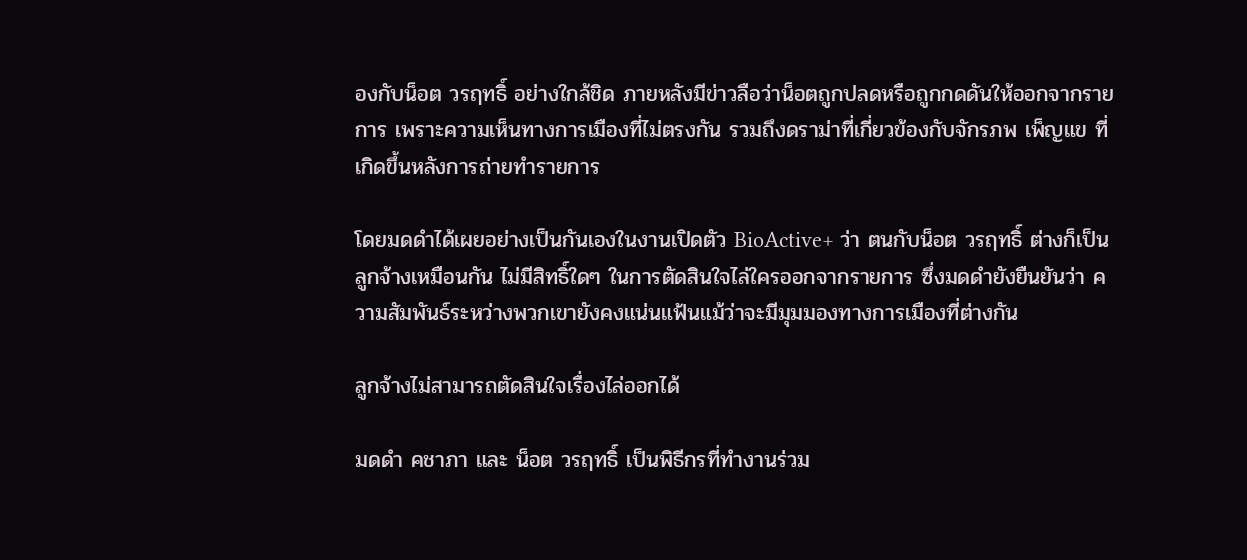องกับน็อต วรฤทธิ์ อย่างใกล้ชิด ภายหลังมีข่าวลือว่าน็อตถูกปลดหรือถูกกดดันให้ออกจากรายการ เพราะความเห็นทางการเมืองที่ไม่ตรงกัน รวมถึงดราม่าที่เกี่ยวข้องกับจักรภพ เพ็ญแข ที่เกิดขึ้นหลังการถ่ายทำรายการ

โดยมดดำได้เผยอย่างเป็นกันเองในงานเปิดตัว BioActive+ ว่า ตนกับน็อต วรฤทธิ์ ต่างก็เป็นลูกจ้างเหมือนกัน ไม่มีสิทธิ์ใดๆ ในการตัดสินใจไล่ใครออกจากรายการ ซึ่งมดดำยังยืนยันว่า ความสัมพันธ์ระหว่างพวกเขายังคงแน่นแฟ้นแม้ว่าจะมีมุมมองทางการเมืองที่ต่างกัน

ลูกจ้างไม่สามารถตัดสินใจเรื่องไล่ออกได้

มดดำ คชาภา และ น็อต วรฤทธิ์ เป็นพิธีกรที่ทำงานร่วม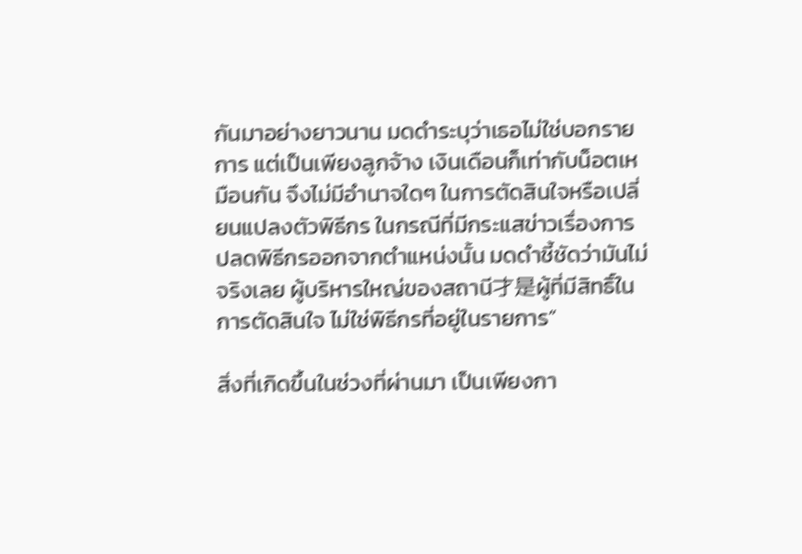กันมาอย่างยาวนาน มดดำระบุว่าเธอไม่ใช่บอกรายการ แต่เป็นเพียงลูกจ้าง เงินเดือนก็เท่ากับน็อตเหมือนกัน จึงไม่มีอำนาจใดๆ ในการตัดสินใจหรือเปลี่ยนแปลงตัวพิธีกร ในกรณีที่มีกระแสข่าวเรื่องการปลดพิธีกรออกจากตำแหน่งนั้น มดดำชี้ชัดว่ามันไม่จริงเลย ผู้บริหารใหญ่ของสถานี才是ผู้ที่มีสิทธิ์ในการตัดสินใจ ไม่ใช่พิธีกรที่อยู่ในรายการ”

สิ่งที่เกิดขึ้นในช่วงที่ผ่านมา เป็นเพียงกา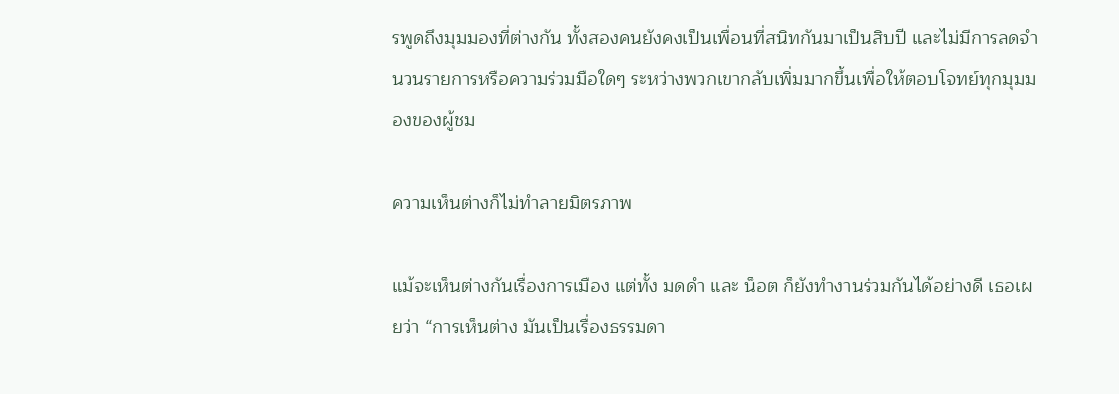รพูดถึงมุมมองที่ต่างกัน ทั้งสองคนยังคงเป็นเพื่อนที่สนิทกันมาเป็นสิบปี และไม่มีการลดจำนวนรายการหรือความร่วมมือใดๆ ระหว่างพวกเขากลับเพิ่มมากขึ้นเพื่อให้ตอบโจทย์ทุกมุมมองของผู้ชม

ความเห็นต่างก็ไม่ทำลายมิตรภาพ

แม้จะเห็นต่างกันเรื่องการเมือง แต่ทั้ง มดดำ และ น็อต ก็ยังทำงานร่วมกันได้อย่างดี เธอเผยว่า “การเห็นต่าง มันเป็นเรื่องธรรมดา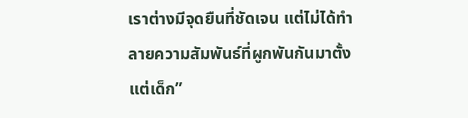เราต่างมีจุดยืนที่ชัดเจน แต่ไม่ได้ทำลายความสัมพันธ์ที่ผูกพันกันมาตั้งแต่เด็ก”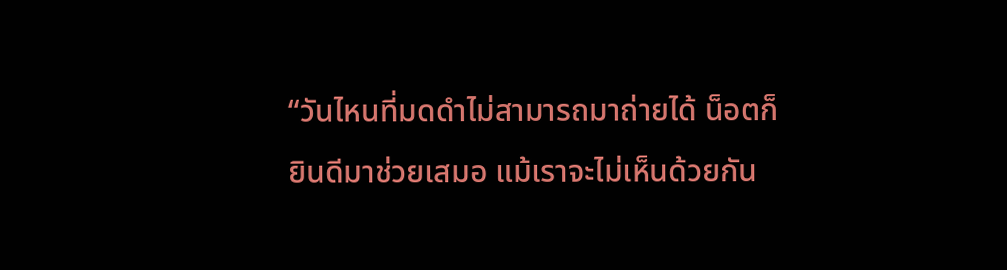“วันไหนที่มดดำไม่สามารถมาถ่ายได้ น็อตก็ยินดีมาช่วยเสมอ แม้เราจะไม่เห็นด้วยกัน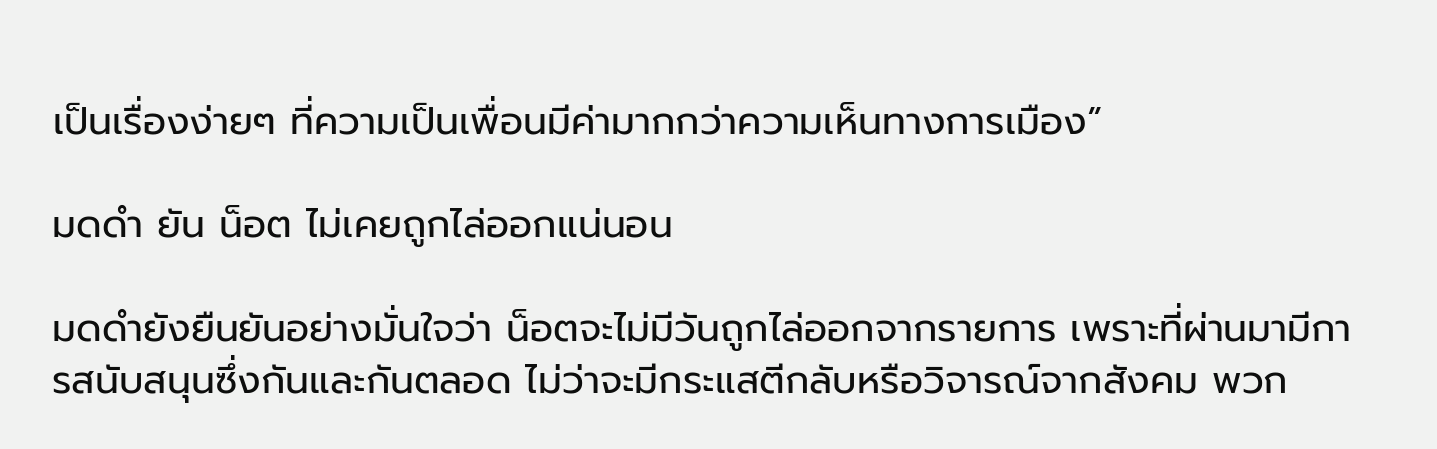เป็นเรื่องง่ายๆ ที่ความเป็นเพื่อนมีค่ามากกว่าความเห็นทางการเมือง”

มดดำ ยัน น็อต ไม่เคยถูกไล่ออกแน่นอน

มดดำยังยืนยันอย่างมั่นใจว่า น็อตจะไม่มีวันถูกไล่ออกจากรายการ เพราะที่ผ่านมามีการสนับสนุนซึ่งกันและกันตลอด ไม่ว่าจะมีกระแสตีกลับหรือวิจารณ์จากสังคม พวก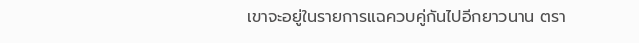เขาจะอยู่ในรายการแฉควบคู่กันไปอีกยาวนาน ตรา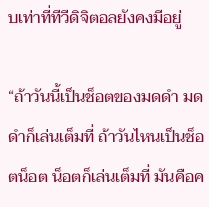บเท่าที่ทีวีดิจิตอลยังคงมีอยู่

“ถ้าวันนี้เป็นช็อตของมดดำ มดดำก็เล่นเต็มที่ ถ้าวันไหนเป็นช็อตน็อต น็อตก็เล่นเต็มที่ มันคือค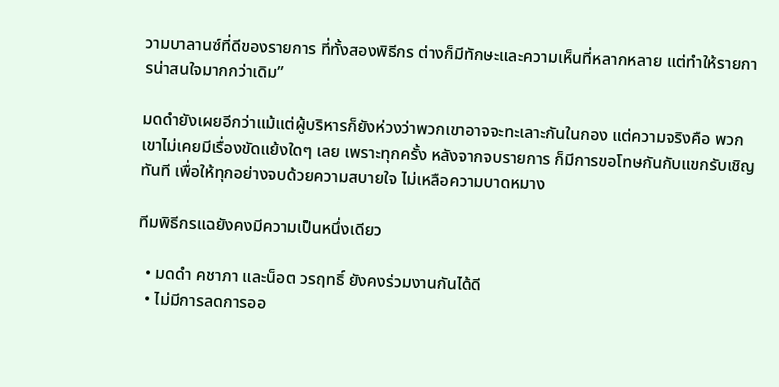วามบาลานซ์ที่ดีของรายการ ที่ทั้งสองพิธีกร ต่างก็มีทักษะและความเห็นที่หลากหลาย แต่ทำให้รายการน่าสนใจมากกว่าเดิม”

มดดำยังเผยอีกว่าแม้แต่ผู้บริหารก็ยังห่วงว่าพวกเขาอาจจะทะเลาะกันในกอง แต่ความจริงคือ พวกเขาไม่เคยมีเรื่องขัดแย้งใดๆ เลย เพราะทุกครั้ง หลังจากจบรายการ ก็มีการขอโทษกันกับแขกรับเชิญทันที เพื่อให้ทุกอย่างจบด้วยความสบายใจ ไม่เหลือความบาดหมาง

ทีมพิธีกรแฉยังคงมีความเป็นหนึ่งเดียว

  • มดดำ คชาภา และน็อต วรฤทธิ์ ยังคงร่วมงานกันได้ดี
  • ไม่มีการลดการออ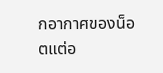กอากาศของน็อตแต่อ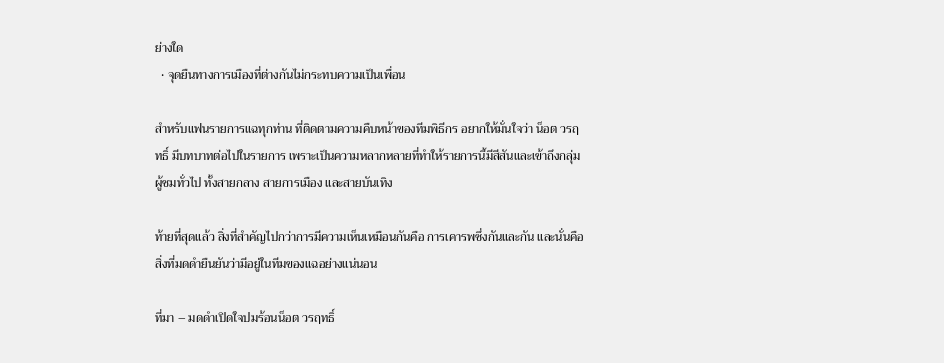ย่างใด
  • จุดยืนทางการเมืองที่ต่างกันไม่กระทบความเป็นเพื่อน

สำหรับแฟนรายการแฉทุกท่าน ที่ติดตามความคืบหน้าของทีมพิธีกร อยากให้มั่นใจว่า น็อต วรฤทธิ์ มีบทบาทต่อไปในรายการ เพราะเป็นความหลากหลายที่ทำให้รายการนี้มีสีสันและเข้าถึงกลุ่มผู้ชมทั่วไป ทั้งสายกลาง สายการเมือง และสายบันเทิง

ท้ายที่สุดแล้ว สิ่งที่สำคัญไปกว่าการมีความเห็นเหมือนกันคือ การเคารพซึ่งกันและกัน และนั่นคือสิ่งที่มดดำยืนยันว่ามีอยู่ในทีมของแฉอย่างแน่นอน

ที่มา – มดดำเปิดใจปมร้อนน็อต วรฤทธิ์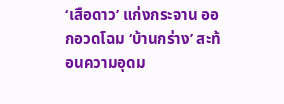‘เสือดาว’ แก่งกระจาน ออกอวดโฉม ‘บ้านกร่าง’ สะท้อนความอุดม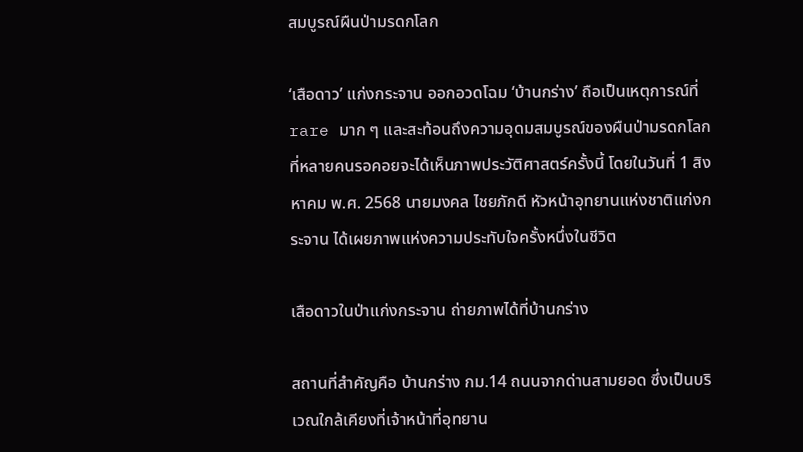สมบูรณ์ผืนป่ามรดกโลก

‘เสือดาว’ แก่งกระจาน ออกอวดโฉม ‘บ้านกร่าง’ ถือเป็นเหตุการณ์ที่ rare มาก ๆ และสะท้อนถึงความอุดมสมบูรณ์ของผืนป่ามรดกโลกที่หลายคนรอคอยจะได้เห็นภาพประวัติศาสตร์ครั้งนี้ โดยในวันที่ 1 สิงหาคม พ.ศ. 2568 นายมงคล ไชยภักดี หัวหน้าอุทยานแห่งชาติแก่งกระจาน ได้เผยภาพแห่งความประทับใจครั้งหนึ่งในชีวิต

เสือดาวในป่าแก่งกระจาน ถ่ายภาพได้ที่บ้านกร่าง

สถานที่สำคัญคือ บ้านกร่าง กม.14 ถนนจากด่านสามยอด ซึ่งเป็นบริเวณใกล้เคียงที่เจ้าหน้าที่อุทยาน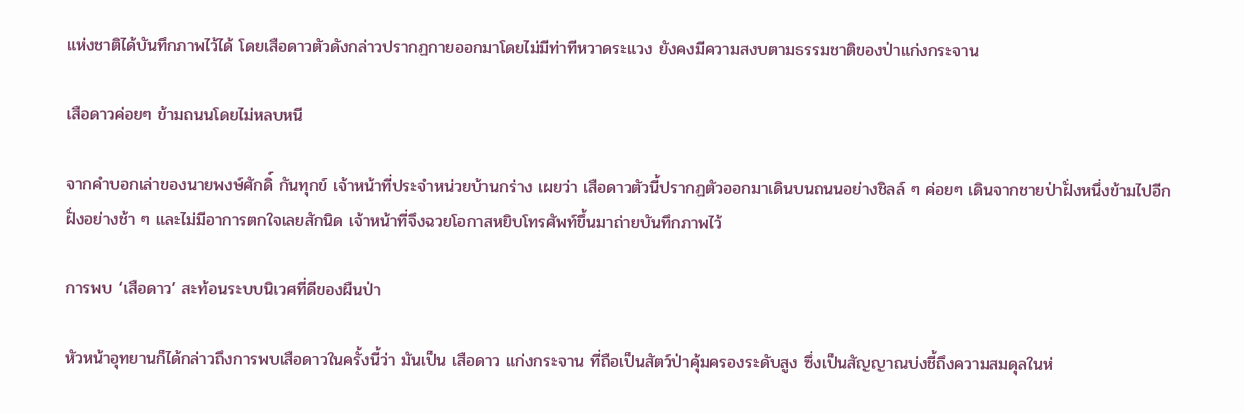แห่งชาติได้บันทึกภาพไว้ได้ โดยเสือดาวตัวดังกล่าวปรากฏกายออกมาโดยไม่มีท่าทีหวาดระแวง ยังคงมีความสงบตามธรรมชาติของป่าแก่งกระจาน

เสือดาวค่อยๆ ข้ามถนนโดยไม่หลบหนี

จากคำบอกเล่าของนายพงษ์ศักดิ์ กันทุกข์ เจ้าหน้าที่ประจำหน่วยบ้านกร่าง เผยว่า เสือดาวตัวนี้ปรากฏตัวออกมาเดินบนถนนอย่างชิลล์ ๆ ค่อยๆ เดินจากชายป่าฝั่งหนึ่งข้ามไปอีกฝั่งอย่างช้า ๆ และไม่มีอาการตกใจเลยสักนิด เจ้าหน้าที่จึงฉวยโอกาสหยิบโทรศัพท์ขึ้นมาถ่ายบันทึกภาพไว้

การพบ ‘เสือดาว’ สะท้อนระบบนิเวศที่ดีของผืนป่า

หัวหน้าอุทยานก็ได้กล่าวถึงการพบเสือดาวในครั้งนี้ว่า มันเป็น เสือดาว แก่งกระจาน ที่ถือเป็นสัตว์ป่าคุ้มครองระดับสูง ซึ่งเป็นสัญญาณบ่งชี้ถึงความสมดุลในห่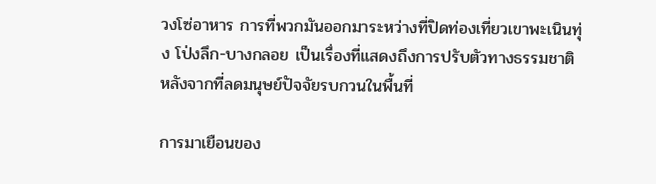วงโซ่อาหาร การที่พวกมันออกมาระหว่างที่ปิดท่องเที่ยวเขาพะเนินทุ่ง โป่งลึก-บางกลอย เป็นเรื่องที่แสดงถึงการปรับตัวทางธรรมชาติ หลังจากที่ลดมนุษย์ปัจจัยรบกวนในพื้นที่

การมาเยือนของ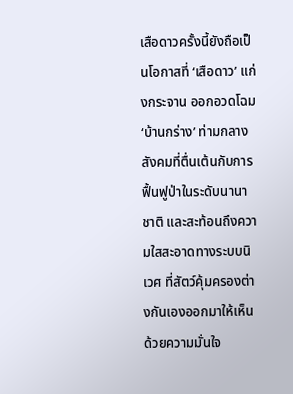เสือดาวครั้งนี้ยังถือเป็นโอกาสที่ ‘เสือดาว’ แก่งกระจาน ออกอวดโฉม ‘บ้านกร่าง’ ท่ามกลางสังคมที่ตื่นเต้นกับการฟื้นฟูป่าในระดับนานาชาติ และสะท้อนถึงความใสสะอาดทางระบบนิเวศ ที่สัตว์คุ้มครองต่างกันเองออกมาให้เห็นด้วยความมั่นใจ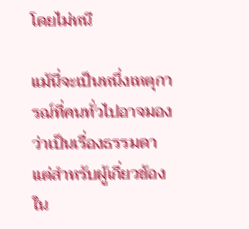โดยไม่หนี

แม้นี่จะเป็นหนึ่งเหตุการณ์ที่คนทั่วไปอาจมองว่าเป็นเรื่องธรรมดา แต่สำหรับผู้เกี่ยวข้องใน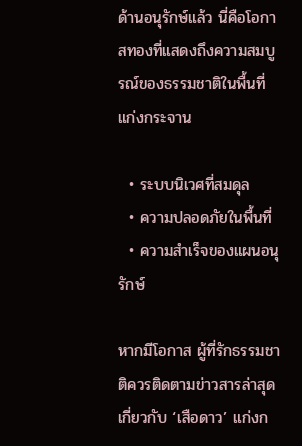ด้านอนุรักษ์แล้ว นี่คือโอกาสทองที่แสดงถึงความสมบูรณ์ของธรรมชาติในพื้นที่แก่งกระจาน

  • ระบบนิเวศที่สมดุล
  • ความปลอดภัยในพื้นที่
  • ความสำเร็จของแผนอนุรักษ์

หากมีโอกาส ผู้ที่รักธรรมชาติควรติดตามข่าวสารล่าสุดเกี่ยวกับ ‘เสือดาว’ แก่งก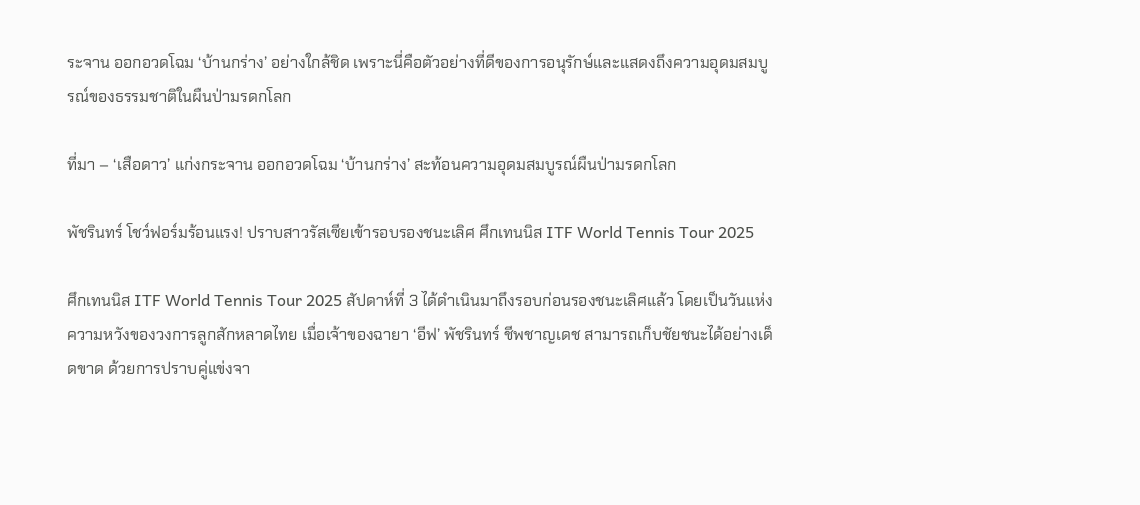ระจาน ออกอวดโฉม ‘บ้านกร่าง’ อย่างใกล้ชิด เพราะนี่คือตัวอย่างที่ดีของการอนุรักษ์และแสดงถึงความอุดมสมบูรณ์ของธรรมชาติในผืนป่ามรดกโลก

ที่มา – ‘เสือดาว’ แก่งกระจาน ออกอวดโฉม ‘บ้านกร่าง’ สะท้อนความอุดมสมบูรณ์ผืนป่ามรดกโลก

พัชรินทร์ โชว์ฟอร์มร้อนแรง! ปราบสาวรัสเซียเข้ารอบรองชนะเลิศ ศึกเทนนิส ITF World Tennis Tour 2025

ศึกเทนนิส ITF World Tennis Tour 2025 สัปดาห์ที่ 3 ได้ดำเนินมาถึงรอบก่อนรองชนะเลิศแล้ว โดยเป็นวันแห่งความหวังของวงการลูกสักหลาดไทย เมื่อเจ้าของฉายา ‘อีฟ’ พัชรินทร์ ชีพชาญเดช สามารถเก็บชัยชนะได้อย่างเด็ดขาด ด้วยการปราบคู่แข่งจา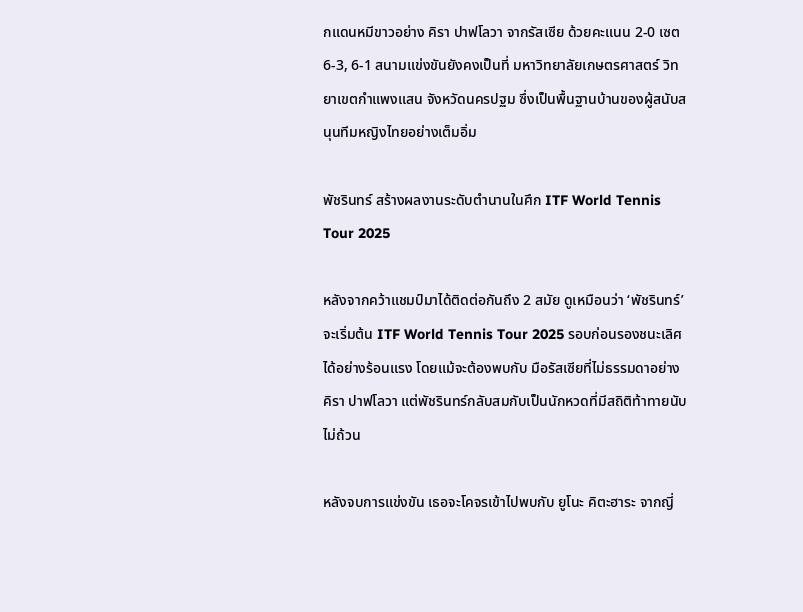กแดนหมีขาวอย่าง คิรา ปาฟโลวา จากรัสเซีย ด้วยคะแนน 2-0 เซต 6-3, 6-1 สนามแข่งขันยังคงเป็นที่ มหาวิทยาลัยเกษตรศาสตร์ วิทยาเขตกำแพงแสน จังหวัดนครปฐม ซึ่งเป็นพื้นฐานบ้านของผู้สนับสนุนทีมหญิงไทยอย่างเต็มอิ่ม

พัชรินทร์ สร้างผลงานระดับตำนานในศึก ITF World Tennis Tour 2025

หลังจากคว้าแชมป์มาได้ติดต่อกันถึง 2 สมัย ดูเหมือนว่า ‘พัชรินทร์’ จะเริ่มต้น ITF World Tennis Tour 2025 รอบก่อนรองชนะเลิศ ได้อย่างร้อนแรง โดยแม้จะต้องพบกับ มือรัสเซียที่ไม่ธรรมดาอย่าง คิรา ปาฟโลวา แต่พัชรินทร์กลับสมกับเป็นนักหวดที่มีสถิติท้าทายนับไม่ถ้วน

หลังจบการแข่งขัน เธอจะโคจรเข้าไปพบกับ ยูโนะ คิตะฮาระ จากญี่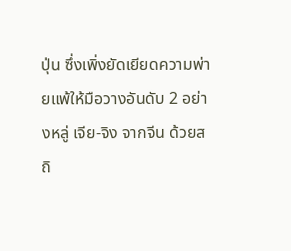ปุ่น ซึ่งเพิ่งยัดเยียดความพ่ายแพ้ให้มือวางอันดับ 2 อย่างหลู่ เจีย-จิง จากจีน ด้วยสถิ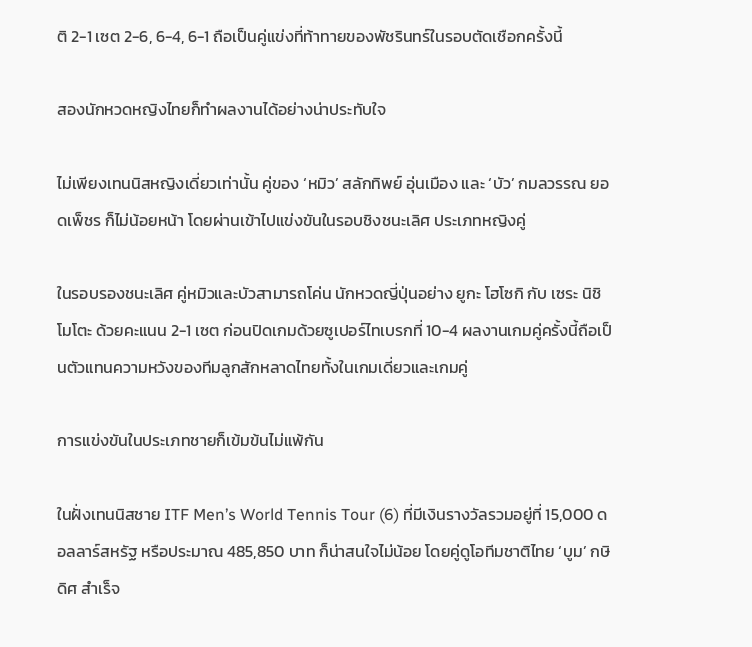ติ 2-1 เซต 2-6, 6-4, 6-1 ถือเป็นคู่แข่งที่ท้าทายของพัชรินทร์ในรอบตัดเชือกครั้งนี้

สองนักหวดหญิงไทยก็ทำผลงานได้อย่างน่าประทับใจ

ไม่เพียงเทนนิสหญิงเดี่ยวเท่านั้น คู่ของ ‘หมิว’ สลักทิพย์ อุ่นเมือง และ ‘บัว’ กมลวรรณ ยอดเพ็ชร ก็ไม่น้อยหน้า โดยผ่านเข้าไปแข่งขันในรอบชิงชนะเลิศ ประเภทหญิงคู่

ในรอบรองชนะเลิศ คู่หมิวและบัวสามารถโค่น นักหวดญี่ปุ่นอย่าง ยูกะ โฮโซกิ กับ เซระ นิชิโมโตะ ด้วยคะแนน 2-1 เซต ก่อนปิดเกมด้วยซูเปอร์ไทเบรกที่ 10-4 ผลงานเกมคู่ครั้งนี้ถือเป็นตัวแทนความหวังของทีมลูกสักหลาดไทยทั้งในเกมเดี่ยวและเกมคู่

การแข่งขันในประเภทชายก็เข้มข้นไม่แพ้กัน

ในฝั่งเทนนิสชาย ITF Men’s World Tennis Tour (6) ที่มีเงินรางวัลรวมอยู่ที่ 15,000 ดอลลาร์สหรัฐ หรือประมาณ 485,850 บาท ก็น่าสนใจไม่น้อย โดยคู่ดูโอทีมชาติไทย ‘บูม’ กษิดิศ สำเร็จ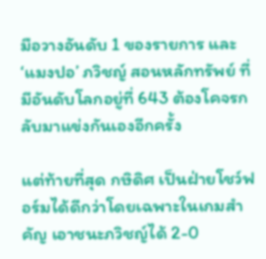มือวางอันดับ 1 ของรายการ และ ‘แมงปอ’ ภวิชญ์ สอนหลักทรัพย์ ที่มีอันดับโลกอยู่ที่ 643 ต้องโคจรกลับมาแข่งกันเองอีกครั้ง

แต่ท้ายที่สุด กษิดิศ เป็นฝ่ายโชว์ฟอร์มได้ดีกว่าโดยเฉพาะในเกมสำคัญ เอาชนะภวิชญ์ได้ 2-0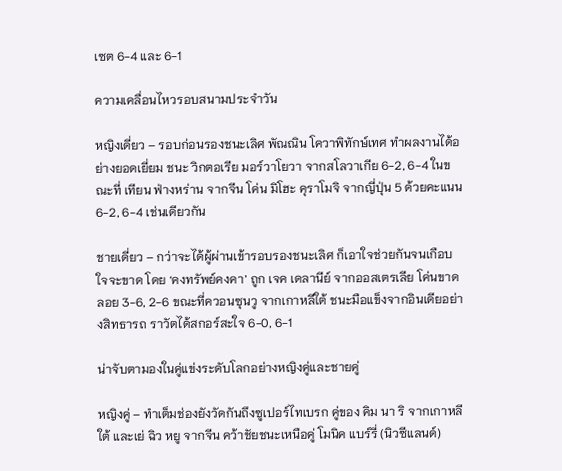เซต 6-4 และ 6-1

ความเคลื่อนไหวรอบสนามประจำวัน

หญิงเดี่ยว – รอบก่อนรองชนะเลิศ พัณณิน โควาพิทักษ์เทศ ทำผลงานได้อย่างยอดเยี่ยม ชนะ วิกตอเรีย มอร์วาโยวา จากสโลวาเกีย 6-2, 6-4 ในขณะที่ เทียน ฟ่างหร่าน จากจีน โค่น มิโฮะ คุราโมจิ จากญี่ปุ่น 5 ด้วยคะแนน 6-2, 6-4 เช่นเดียวกัน

ชายเดี่ยว – กว่าจะได้ผู้ผ่านเข้ารอบรองชนะเลิศ ก็เอาใจช่วยกันจนเกือบใจจะขาด โดย ‘คงทรัพย์คงคา’ ถูก เจค เดลานีย์ จากออสเตรเลีย โค่นขาดลอย 3-6, 2-6 ขณะที่ควอนซุนวู จากเกาหลีใต้ ชนะมือแข็งจากอินเดียอย่างสิทธารถ ราวัตได้สกอร์สะใจ 6-0, 6-1

น่าจับตามองในคู่แข่งระดับโลกอย่างหญิงคู่และชายคู่

หญิงคู่ – ทำเต็มช่องยังวัดกันถึงซูเปอร์ไทเบรก คู่ของ คิม นา ริ จากเกาหลีใต้ และเย่ ฉิว หยู จากจีน คว้าชัยชนะเหนือคู่ โมนิค แบร์รี่ (นิวซีแลนด์)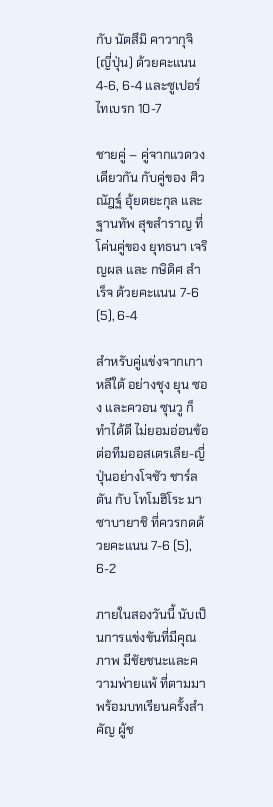กับ นัตสึมิ คาวากุจิ (ญี่ปุ่น) ด้วยคะแนน 4-6, 6-4 และซูเปอร์ไทเบรก 10-7

ชายคู่ – คู่จากแวดวงเดียวกัน กับคู่ของ ศิวณัฎฐ์ อุ้ยตยะกุล และ ฐานทัพ สุขสำราญ ที่โค่นคู่ของ ยุทธนา เจริญผล และ กษิดิศ สำเร็จ ด้วยคะแนน 7-6 (5), 6-4

สำหรับคู่แข่งจากเกาหลีใต้ อย่างชุง ยุน ซอง และควอน ซุนวู ก็ทำได้ดี ไม่ยอมอ่อนข้อต่อทีมออสเตรเลีย-ญี่ปุ่นอย่างโจชัว ชาร์ลตัน กับ โทโมฮิโระ มาซาบายาชิ ที่ควรกดด้วยคะแนน 7-6 (5), 6-2

ภายในสองวันนี้ นับเป็นการแข่งขันที่มีคุณภาพ มีชัยชนะและความพ่ายแพ้ ที่ตามมาพร้อมบทเรียนครั้งสำคัญ ผู้ช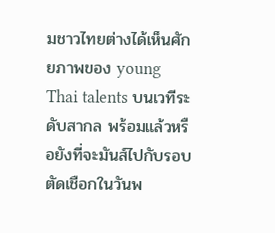มชาวไทยต่างได้เห็นศักยภาพของ young Thai talents บนเวทีระดับสากล พร้อมแล้วหรือยังที่จะมันส์ไปกับรอบตัดเชือกในวันพ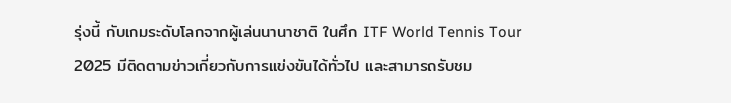รุ่งนี้ กับเกมระดับโลกจากผู้เล่นนานาชาติ ในศึก ITF World Tennis Tour 2025 มีติดตามข่าวเกี่ยวกับการแข่งขันได้ทั่วไป และสามารถรับชม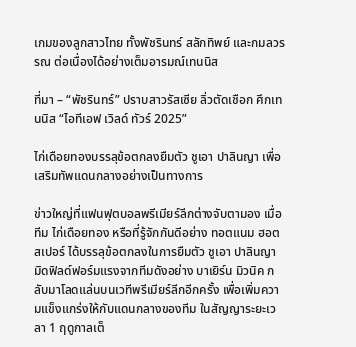เกมของลูกสาวไทย ทั้งพัชรินทร์ สลักทิพย์ และกมลวรรณ ต่อเนื่องได้อย่างเต็มอารมณ์เทนนิส

ที่มา – “พัชรินทร์” ปราบสาวรัสเซีย ลิ่วตัดเชือก ศึกเทนนิส “ไอทีเอฟ เวิลด์ ทัวร์ 2025”

ไก่เดือยทองบรรลุข้อตกลงยืมตัว ชูเอา ปาลินญา เพื่อเสริมทัพแดนกลางอย่างเป็นทางการ

ข่าวใหญ่ที่แฟนฟุตบอลพรีเมียร์ลีกต่างจับตามอง เมื่อทีม ไก่เดือยทอง หรือที่รู้จักกันดีอย่าง ทอตแนม ฮอตสเปอร์ ได้บรรลุข้อตกลงในการยืมตัว ชูเอา ปาลินญา มิดฟิลด์ฟอร์มแรงจากทีมดังอย่าง บาเยิร์น มิวนิค กลับมาโลดแล่นบนเวทีพรีเมียร์ลีกอีกครั้ง เพื่อเพิ่มความแข็งแกร่งให้กับแดนกลางของทีม ในสัญญาระยะเวลา 1 ฤดูกาลเต็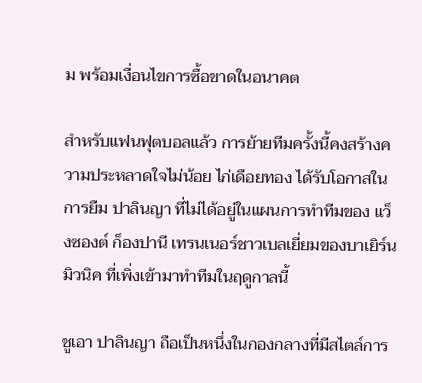ม พร้อมเงื่อนไขการซื้อขาดในอนาคต

สำหรับแฟนฟุตบอลแล้ว การย้ายทีมครั้งนี้คงสร้างความประหลาดใจไม่น้อย ไก่เดือยทอง ได้รับโอกาสในการยืม ปาลินญา ที่ไม่ได้อยู่ในแผนการทำทีมของ แว็งซองต์ ก็องปานี เทรนเนอร์ชาวเบลเยี่ยมของบาเยิร์น มิวนิค ที่เพิ่งเข้ามาทำทีมในฤดูกาลนี้

ชูเอา ปาลินญา ถือเป็นหนึ่งในกองกลางที่มีสไตล์การ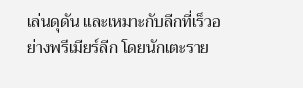เล่นดุดัน และเหมาะกับลีกที่เร็วอย่างพรีเมียร์ลีก โดยนักเตะราย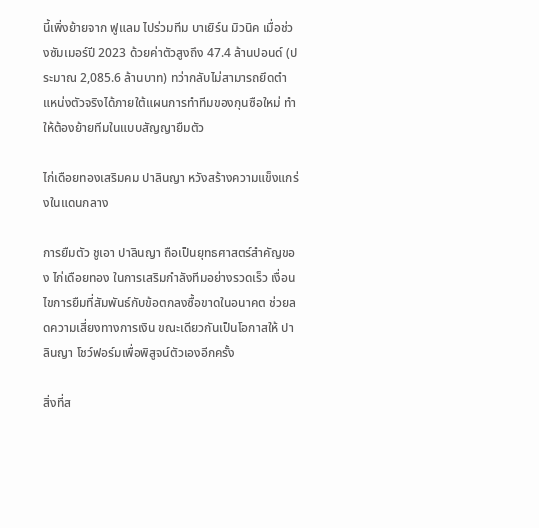นี้เพิ่งย้ายจาก ฟูแลม ไปร่วมทีม บาเยิร์น มิวนิค เมื่อช่วงซัมเมอร์ปี 2023 ด้วยค่าตัวสูงถึง 47.4 ล้านปอนด์ (ประมาณ 2,085.6 ล้านบาท) ทว่ากลับไม่สามารถยึดตำแหน่งตัวจริงได้ภายใต้แผนการทำทีมของกุนซือใหม่ ทำให้ต้องย้ายทีมในแบบสัญญายืมตัว

ไก่เดือยทองเสริมคม ปาลินญา หวังสร้างความแข็งแกร่งในแดนกลาง

การยืมตัว ชูเอา ปาลินญา ถือเป็นยุทธศาสตร์สำคัญของ ไก่เดือยทอง ในการเสริมกำลังทีมอย่างรวดเร็ว เงื่อนไขการยืมที่สัมพันธ์กับข้อตกลงซื้อขาดในอนาคต ช่วยลดความเสี่ยงทางการเงิน ขณะเดียวกันเป็นโอกาสให้ ปาลินญา โชว์ฟอร์มเพื่อพิสูจน์ตัวเองอีกครั้ง

สิ่งที่ส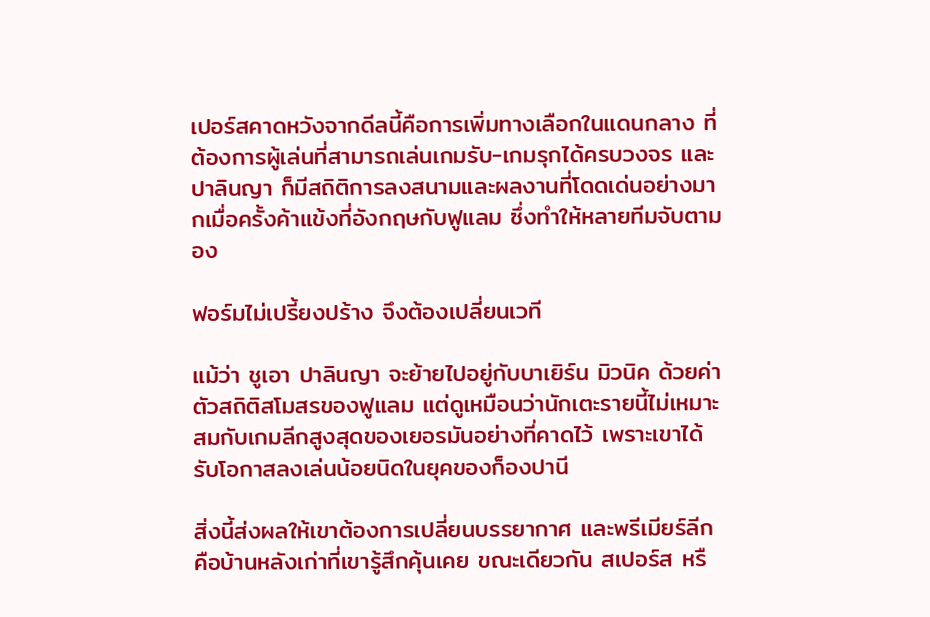เปอร์สคาดหวังจากดีลนี้คือการเพิ่มทางเลือกในแดนกลาง ที่ต้องการผู้เล่นที่สามารถเล่นเกมรับ-เกมรุกได้ครบวงจร และ ปาลินญา ก็มีสถิติการลงสนามและผลงานที่โดดเด่นอย่างมากเมื่อครั้งค้าแข้งที่อังกฤษกับฟูแลม ซึ่งทำให้หลายทีมจับตามอง

ฟอร์มไม่เปรี้ยงปร้าง จึงต้องเปลี่ยนเวที

แม้ว่า ชูเอา ปาลินญา จะย้ายไปอยู่กับบาเยิร์น มิวนิค ด้วยค่าตัวสถิติสโมสรของฟูแลม แต่ดูเหมือนว่านักเตะรายนี้ไม่เหมาะสมกับเกมลีกสูงสุดของเยอรมันอย่างที่คาดไว้ เพราะเขาได้รับโอกาสลงเล่นน้อยนิดในยุคของก็องปานี

สิ่งนี้ส่งผลให้เขาต้องการเปลี่ยนบรรยากาศ และพรีเมียร์ลีกคือบ้านหลังเก่าที่เขารู้สึกคุ้นเคย ขณะเดียวกัน สเปอร์ส หรื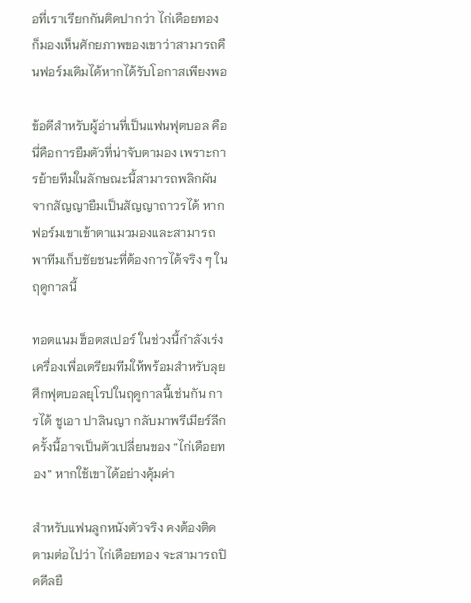อที่เราเรียกกันติดปากว่า ไก่เดือยทอง ก็มองเห็นศักยภาพของเขาว่าสามารถคืนฟอร์มเดิมได้หากได้รับโอกาสเพียงพอ

ข้อดีสำหรับผู้อ่านที่เป็นแฟนฟุตบอล คือ นี่คือการยืมตัวที่น่าจับตามอง เพราะการย้ายทีมในลักษณะนี้สามารถพลิกผันจากสัญญายืมเป็นสัญญาถาวรได้ หากฟอร์มเขาเข้าตาแมวมองและสามารถพาทีมเก็บชัยชนะที่ต้องการได้จริง ๆ ในฤดูกาลนี้

ทอตแนม ฮ็อตสเปอร์ ในช่วงนี้กำลังเร่งเครื่องเพื่อเตรียมทีมให้พร้อมสำหรับลุยศึกฟุตบอลยุโรปในฤดูกาลนี้เช่นกัน การได้ ชูเอา ปาลินญา กลับมาพรีเมียร์ลีกครั้งนี้อาจเป็นตัวเปลี่ยนของ “ไก่เดือยทอง” หากใช้เขาได้อย่างคุ้มค่า

สำหรับแฟนลูกหนังตัวจริง คงต้องติดตามต่อไปว่า ไก่เดือยทอง จะสามารถปิดดีลยื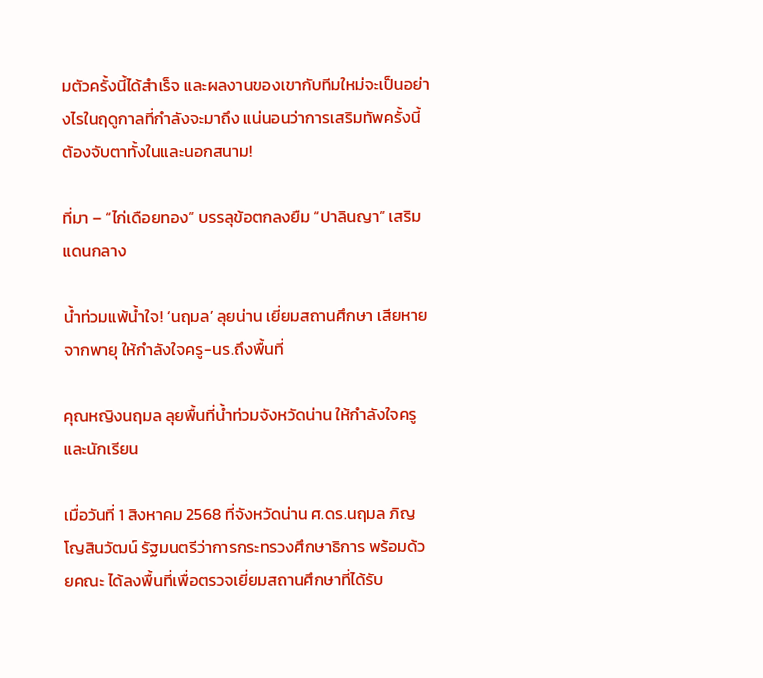มตัวครั้งนี้ได้สำเร็จ และผลงานของเขากับทีมใหม่จะเป็นอย่างไรในฤดูกาลที่กำลังจะมาถึง แน่นอนว่าการเสริมทัพครั้งนี้ต้องจับตาทั้งในและนอกสนาม!

ที่มา – “ไก่เดือยทอง” บรรลุข้อตกลงยืม “ปาลินญา” เสริมแดนกลาง

น้ำท่วมแพ้น้ำใจ! ‘นฤมล’ ลุยน่าน เยี่ยมสถานศึกษา เสียหายจากพายุ ให้กำลังใจครู-นร.ถึงพื้นที่

คุณหญิงนฤมล ลุยพื้นที่น้ำท่วมจังหวัดน่าน ให้กำลังใจครูและนักเรียน

เมื่อวันที่ 1 สิงหาคม 2568 ที่จังหวัดน่าน ศ.ดร.นฤมล ภิญโญสินวัฒน์ รัฐมนตรีว่าการกระทรวงศึกษาธิการ พร้อมด้วยคณะ ได้ลงพื้นที่เพื่อตรวจเยี่ยมสถานศึกษาที่ได้รับ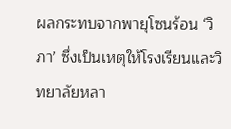ผลกระทบจากพายุโซนร้อน ‘วิภา’ ซึ่งเป็นเหตุให้โรงเรียนและวิทยาลัยหลา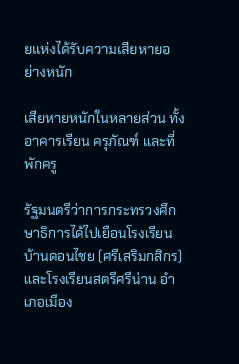ยแห่งได้รับความเสียหายอย่างหนัก

เสียหายหนักในหลายส่วน ทั้งอาคารเรียน ครุภัณฑ์ และที่พักครู

รัฐมนตรีว่าการกระทรวงศึกษาธิการได้ไปเยือนโรงเรียนบ้านดอนไชย (ศรีเสริมกสิกร) และโรงเรียนสตรีศรีน่าน อำเภอเมือง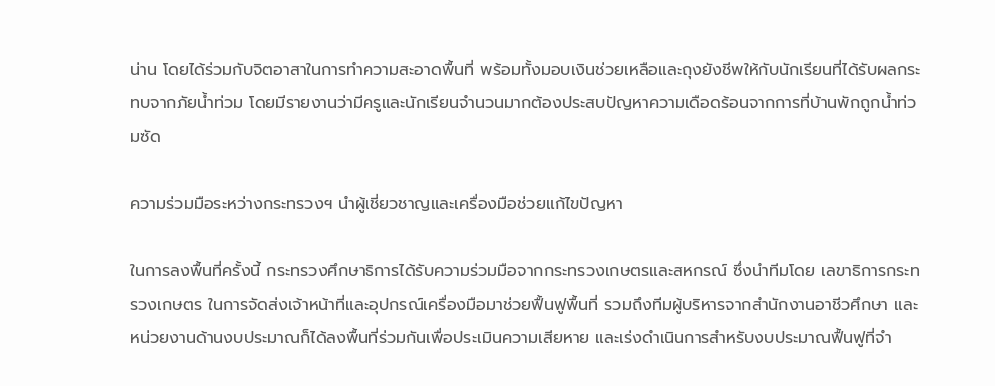น่าน โดยได้ร่วมกับจิตอาสาในการทำความสะอาดพื้นที่ พร้อมทั้งมอบเงินช่วยเหลือและถุงยังชีพให้กับนักเรียนที่ได้รับผลกระทบจากภัยน้ำท่วม โดยมีรายงานว่ามีครูและนักเรียนจำนวนมากต้องประสบปัญหาความเดือดร้อนจากการที่บ้านพักถูกน้ำท่วมซัด

ความร่วมมือระหว่างกระทรวงฯ นำผู้เชี่ยวชาญและเครื่องมือช่วยแก้ไขปัญหา

ในการลงพื้นที่ครั้งนี้ กระทรวงศึกษาธิการได้รับความร่วมมือจากกระทรวงเกษตรและสหกรณ์ ซึ่งนำทีมโดย เลขาธิการกระทรวงเกษตร ในการจัดส่งเจ้าหน้าที่และอุปกรณ์เครื่องมือมาช่วยฟื้นฟูพื้นที่ รวมถึงทีมผู้บริหารจากสำนักงานอาชีวศึกษา และหน่วยงานด้านงบประมาณก็ได้ลงพื้นที่ร่วมกันเพื่อประเมินความเสียหาย และเร่งดำเนินการสำหรับงบประมาณฟื้นฟูที่จำ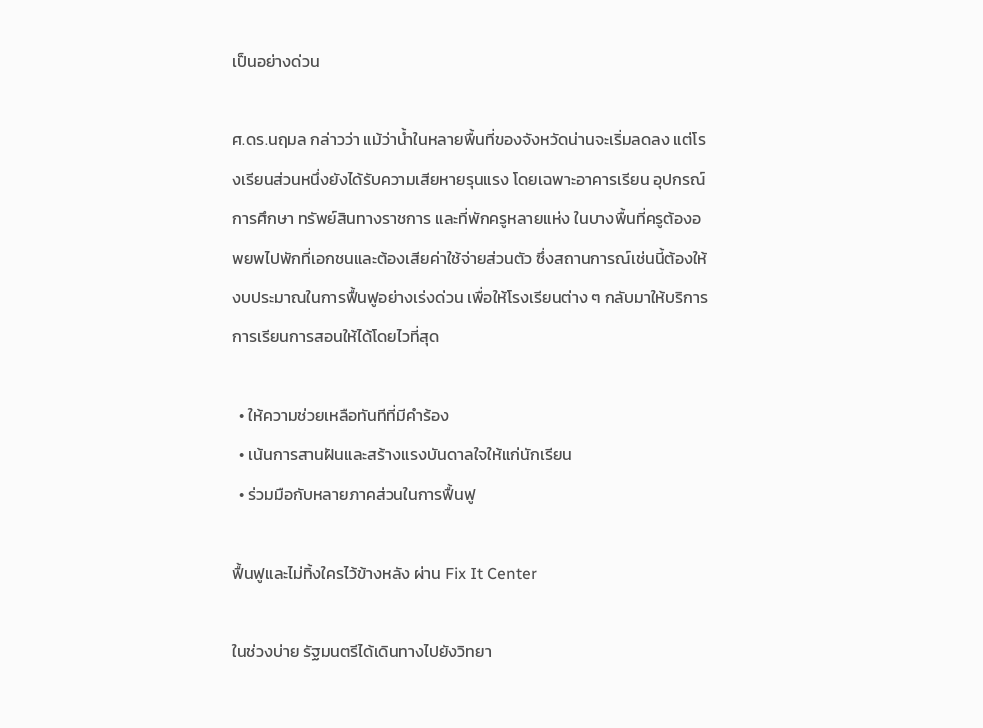เป็นอย่างด่วน

ศ.ดร.นฤมล กล่าวว่า แม้ว่าน้ำในหลายพื้นที่ของจังหวัดน่านจะเริ่มลดลง แต่โรงเรียนส่วนหนึ่งยังได้รับความเสียหายรุนแรง โดยเฉพาะอาคารเรียน อุปกรณ์การศึกษา ทรัพย์สินทางราชการ และที่พักครูหลายแห่ง ในบางพื้นที่ครูต้องอพยพไปพักที่เอกชนและต้องเสียค่าใช้จ่ายส่วนตัว ซึ่งสถานการณ์เช่นนี้ต้องให้งบประมาณในการฟื้นฟูอย่างเร่งด่วน เพื่อให้โรงเรียนต่าง ๆ กลับมาให้บริการการเรียนการสอนให้ได้โดยไวที่สุด

  • ให้ความช่วยเหลือทันทีที่มีคำร้อง
  • เน้นการสานฝันและสร้างแรงบันดาลใจให้แก่นักเรียน
  • ร่วมมือกับหลายภาคส่วนในการฟื้นฟู

ฟื้นฟูและไม่ทิ้งใครไว้ข้างหลัง ผ่าน Fix It Center

ในช่วงบ่าย รัฐมนตรีได้เดินทางไปยังวิทยา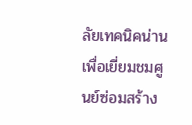ลัยเทคนิคน่าน เพื่อเยี่ยมชมศูนย์ซ่อมสร้าง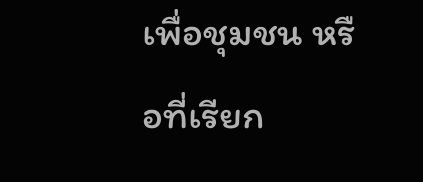เพื่อชุมชน หรือที่เรียก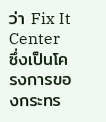ว่า Fix It Center ซึ่งเป็นโครงการของกระทร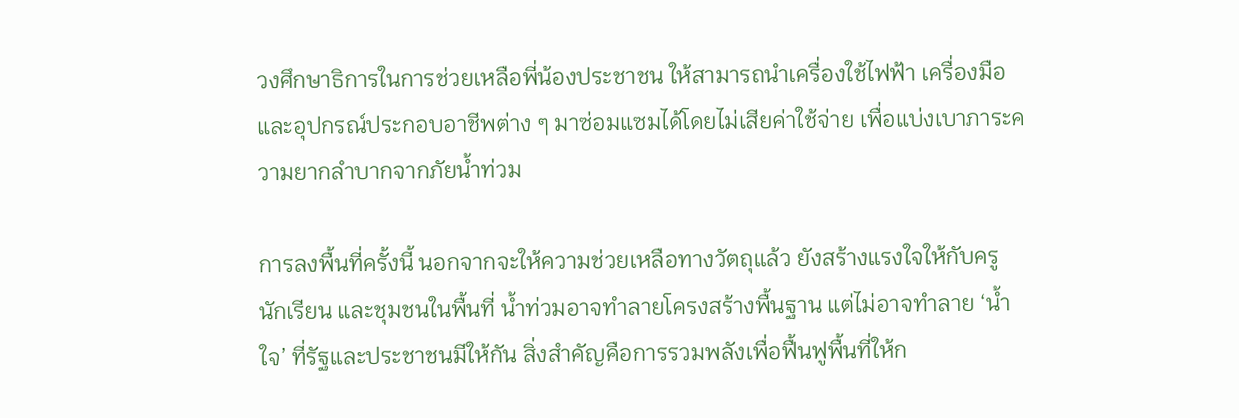วงศึกษาธิการในการช่วยเหลือพี่น้องประชาชน ให้สามารถนำเครื่องใช้ไฟฟ้า เครื่องมือ และอุปกรณ์ประกอบอาชีพต่าง ๆ มาซ่อมแซมได้โดยไม่เสียค่าใช้จ่าย เพื่อแบ่งเบาภาระความยากลำบากจากภัยน้ำท่วม

การลงพื้นที่ครั้งนี้ นอกจากจะให้ความช่วยเหลือทางวัตถุแล้ว ยังสร้างแรงใจให้กับครู นักเรียน และชุมชนในพื้นที่ น้ำท่วมอาจทำลายโครงสร้างพื้นฐาน แต่ไม่อาจทำลาย ‘น้ำใจ’ ที่รัฐและประชาชนมีให้กัน สิ่งสำคัญคือการรวมพลังเพื่อฟื้นฟูพื้นที่ให้ก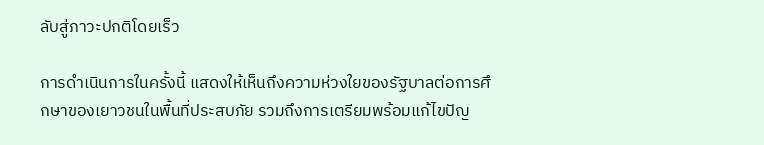ลับสู่ภาวะปกติโดยเร็ว

การดำเนินการในครั้งนี้ แสดงให้เห็นถึงความห่วงใยของรัฐบาลต่อการศึกษาของเยาวชนในพื้นที่ประสบภัย รวมถึงการเตรียมพร้อมแก้ไขปัญ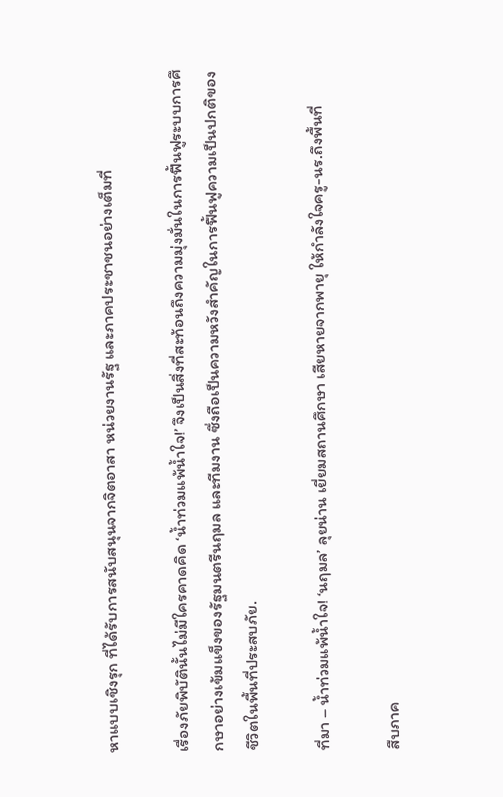หาแบบเชิงรุก ที่ได้รับการสนับสนุนจากจิตอาสา หน่วยงานรัฐ และภาคประชาชนอย่างเต็มที่

เรื่องภัยพิบัตินั้นไม่มีใครคาดคิด ‘น้ำท่วมแพ้น้ำใจ!’ จึงเป็นสิ่งที่สะท้อนถึงความมุ่งมั่นในการฟื้นฟูระบบการศึกษาอย่างเข้มแข็งของรัฐมนตรีนฤมล และทีมงาน ซึ่งถือเป็นความหวังสำคัญในการฟื้นฟูความเป็นปกติของชีวิตในพื้นที่ประสบภัย.

ที่มา – น้ำท่วมแพ้น้ำใจ! ‘นฤมล’ ลุยน่าน เยี่ยมสถานศึกษา เสียหายจากพายุ ให้กำลังใจครู-นร.ถึงพื้นที่

สืบภาค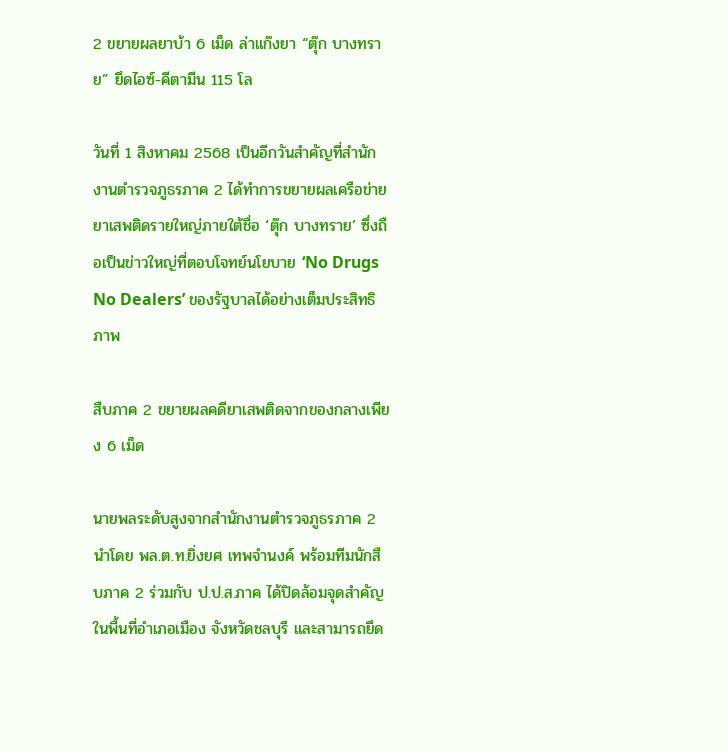2 ขยายผลยาบ้า 6 เม็ด ล่าแก๊งยา “ตุ๊ก บางทราย” ยึดไอซ์-คีตามีน 115 โล

วันที่ 1 สิงหาคม 2568 เป็นอีกวันสำคัญที่สำนักงานตำรวจภูธรภาค 2 ได้ทำการขยายผลเครือข่ายยาเสพติดรายใหญ่ภายใต้ชื่อ ‘ตุ๊ก บางทราย’ ซึ่งถือเป็นข่าวใหญ่ที่ตอบโจทย์นโยบาย ‘No Drugs No Dealers’ ของรัฐบาลได้อย่างเต็มประสิทธิภาพ

สืบภาค 2 ขยายผลคดียาเสพติดจากของกลางเพียง 6 เม็ด

นายพลระดับสูงจากสำนักงานตำรวจภูธรภาค 2 นำโดย พล.ต.ท.ยิ่งยศ เทพจำนงค์ พร้อมทีมนักสืบภาค 2 ร่วมกับ ป.ป.ส.ภาค ได้ปิดล้อมจุดสำคัญในพื้นที่อำเภอเมือง จังหวัดชลบุรี และสามารถยึด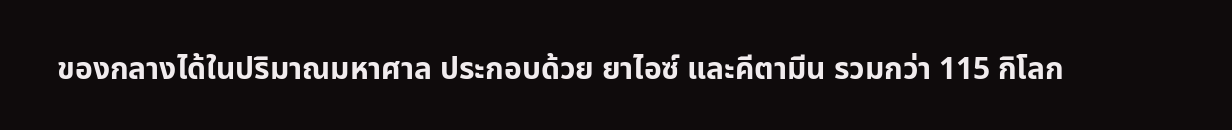ของกลางได้ในปริมาณมหาศาล ประกอบด้วย ยาไอซ์ และคีตามีน รวมกว่า 115 กิโลก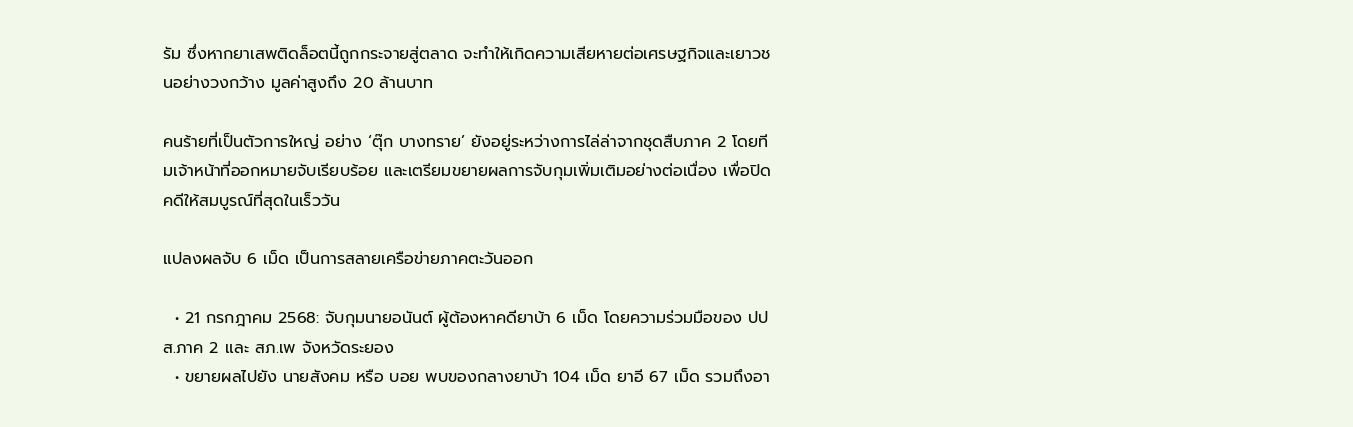รัม ซึ่งหากยาเสพติดล็อตนี้ถูกกระจายสู่ตลาด จะทำให้เกิดความเสียหายต่อเศรษฐกิจและเยาวชนอย่างวงกว้าง มูลค่าสูงถึง 20 ล้านบาท

คนร้ายที่เป็นตัวการใหญ่ อย่าง ‘ตุ๊ก บางทราย’ ยังอยู่ระหว่างการไล่ล่าจากชุดสืบภาค 2 โดยทีมเจ้าหน้าที่ออกหมายจับเรียบร้อย และเตรียมขยายผลการจับกุมเพิ่มเติมอย่างต่อเนื่อง เพื่อปิดคดีให้สมบูรณ์ที่สุดในเร็ววัน

แปลงผลจับ 6 เม็ด เป็นการสลายเครือข่ายภาคตะวันออก

  • 21 กรกฎาคม 2568: จับกุมนายอนันต์ ผู้ต้องหาคดียาบ้า 6 เม็ด โดยความร่วมมือของ ปปส.ภาค 2 และ สภ.เพ จังหวัดระยอง
  • ขยายผลไปยัง นายสังคม หรือ บอย พบของกลางยาบ้า 104 เม็ด ยาอี 67 เม็ด รวมถึงอา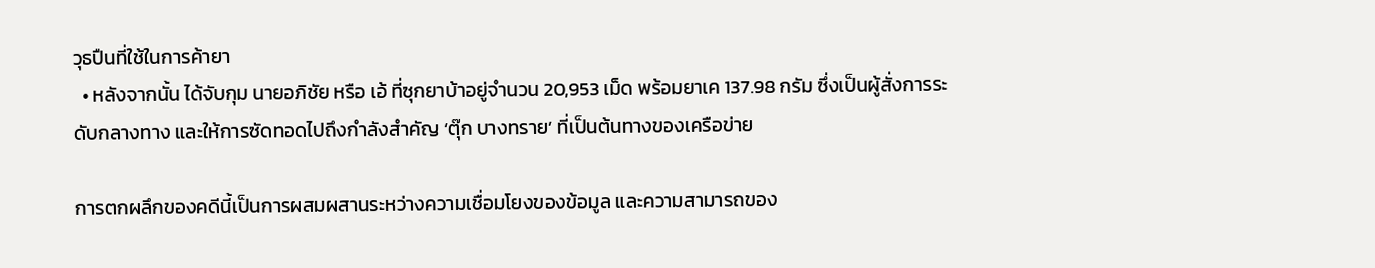วุธปืนที่ใช้ในการค้ายา
  • หลังจากนั้น ได้จับกุม นายอภิชัย หรือ เอ้ ที่ซุกยาบ้าอยู่จำนวน 20,953 เม็ด พร้อมยาเค 137.98 กรัม ซึ่งเป็นผู้สั่งการระดับกลางทาง และให้การซัดทอดไปถึงกำลังสำคัญ ‘ตุ๊ก บางทราย’ ที่เป็นต้นทางของเครือข่าย

การตกผลึกของคดีนี้เป็นการผสมผสานระหว่างความเชื่อมโยงของข้อมูล และความสามารถของ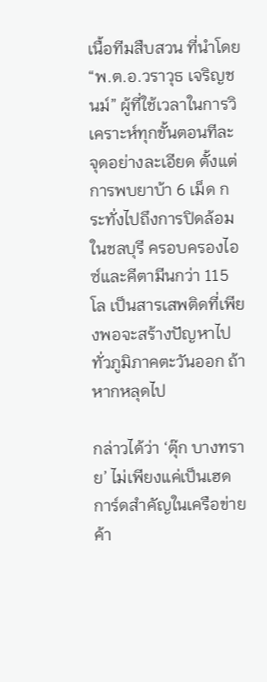เนื้อทีมสืบสวน ที่นำโดย “พ.ต.อ.วราวุธ เจริญชนม์” ผู้ที่ใช้เวลาในการวิเคราะห์ทุกขั้นตอนทีละจุดอย่างละเอียด ตั้งแต่การพบยาบ้า 6 เม็ด กระทั่งไปถึงการปิดล้อมในชลบุรี ครอบครองไอซ์และคีตามีนกว่า 115 โล เป็นสารเสพติดที่เพียงพอจะสร้างปัญหาไปทั่วภูมิภาคตะวันออก ถ้าหากหลุดไป

กล่าวได้ว่า ‘ตุ๊ก บางทราย’ ไม่เพียงแค่เป็นเฮดการ์ดสำคัญในเครือข่ายค้า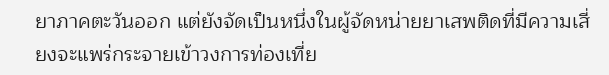ยาภาคตะวันออก แต่ยังจัดเป็นหนึ่งในผู้จัดหน่ายยาเสพติดที่มีความเสี่ยงจะแพร่กระจายเข้าวงการท่องเที่ย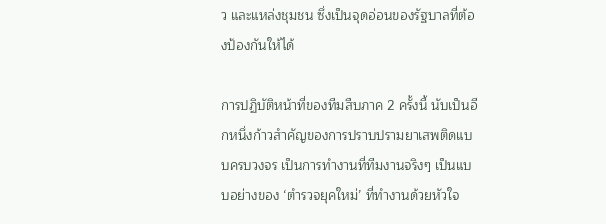ว และแหล่งชุมชน ซึ่งเป็นจุดอ่อนของรัฐบาลที่ต้องป้องกันให้ได้

การปฏิบัติหน้าที่ของทีมสืบภาค 2 ครั้งนี้ นับเป็นอีกหนึ่งก้าวสำคัญของการปราบปรามยาเสพติดแบบครบวงจร เป็นการทำงานที่ทีมงานจริงๆ เป็นแบบอย่างของ ‘ตำรวจยุคใหม่’ ที่ทำงานด้วยหัวใจ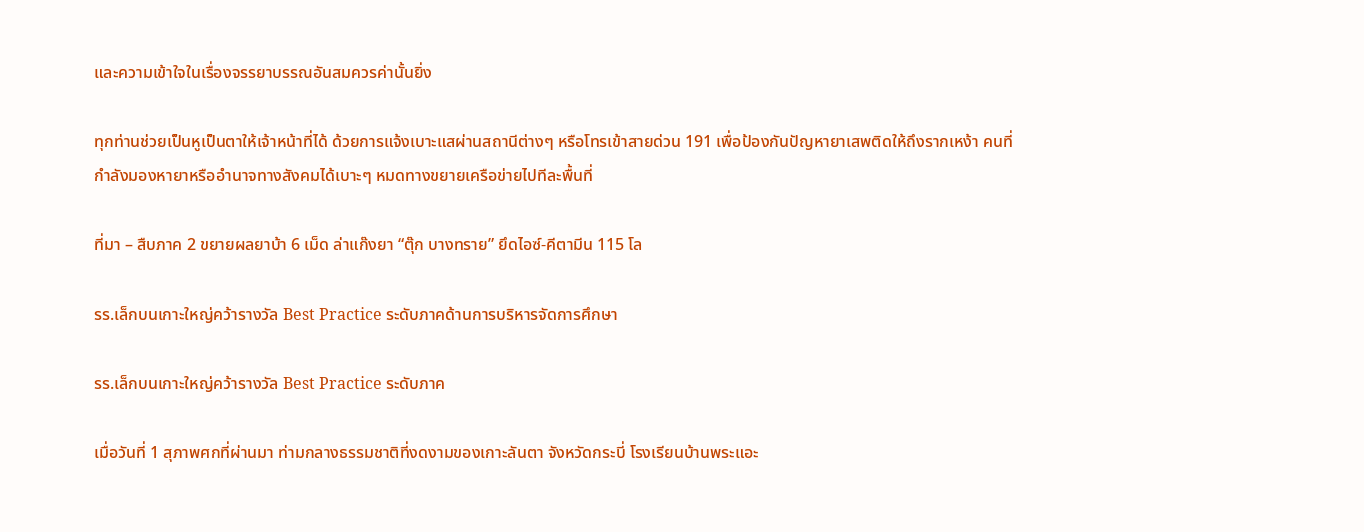และความเข้าใจในเรื่องจรรยาบรรณอันสมควรค่านั้นยิ่ง

ทุกท่านช่วยเป็นหูเป็นตาให้เจ้าหน้าที่ได้ ด้วยการแจ้งเบาะแสผ่านสถานีต่างๆ หรือโทรเข้าสายด่วน 191 เพื่อป้องกันปัญหายาเสพติดให้ถึงรากเหง้า คนที่กำลังมองหายาหรืออำนาจทางสังคมได้เบาะๆ หมดทางขยายเครือข่ายไปทีละพื้นที่

ที่มา – สืบภาค 2 ขยายผลยาบ้า 6 เม็ด ล่าแก๊งยา “ตุ๊ก บางทราย” ยึดไอซ์-คีตามีน 115 โล

รร.เล็กบนเกาะใหญ่คว้ารางวัล Best Practice ระดับภาคด้านการบริหารจัดการศึกษา

รร.เล็กบนเกาะใหญ่คว้ารางวัล Best Practice ระดับภาค

เมื่อวันที่ 1 สุภาพศกที่ผ่านมา ท่ามกลางธรรมชาติที่งดงามของเกาะลันตา จังหวัดกระบี่ โรงเรียนบ้านพระแอะ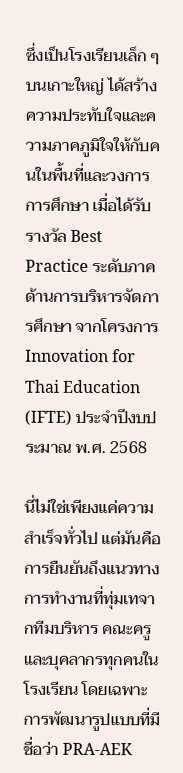ซึ่งเป็นโรงเรียนเล็ก ๆ บนเกาะใหญ่ ได้สร้างความประทับใจและความภาคภูมิใจให้กับคนในพื้นที่และวงการการศึกษา เมื่อได้รับรางวัล Best Practice ระดับภาค ด้านการบริหารจัดการศึกษา จากโครงการ Innovation for Thai Education (IFTE) ประจำปีงบประมาณ พ.ศ. 2568

นี่ไม่ใช่เพียงแค่ความสำเร็จทั่วไป แต่มันคือการยืนยันถึงแนวทางการทำงานที่ทุ่มเทจากทีมบริหาร คณะครู และบุคลากรทุกคนในโรงเรียน โดยเฉพาะการพัฒนารูปแบบที่มีชื่อว่า PRA-AEK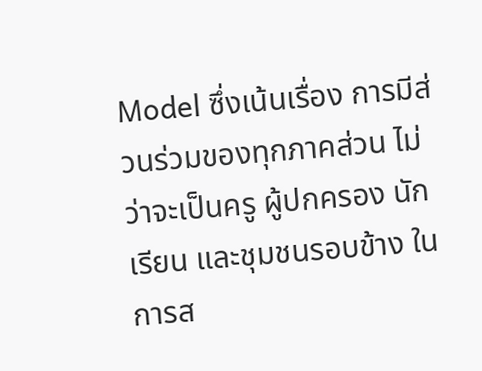Model ซึ่งเน้นเรื่อง การมีส่วนร่วมของทุกภาคส่วน ไม่ว่าจะเป็นครู ผู้ปกครอง นักเรียน และชุมชนรอบข้าง ในการส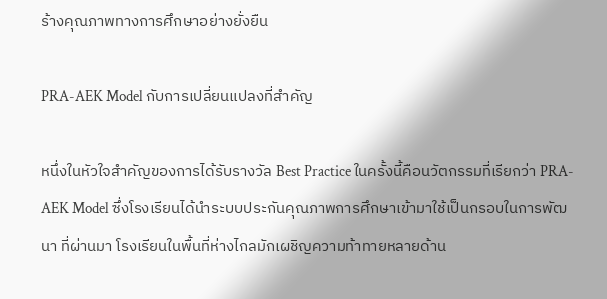ร้างคุณภาพทางการศึกษาอย่างยั่งยืน

PRA-AEK Model กับการเปลี่ยนแปลงที่สำคัญ

หนึ่งในหัวใจสำคัญของการได้รับรางวัล Best Practice ในครั้งนี้คือนวัตกรรมที่เรียกว่า PRA-AEK Model ซึ่งโรงเรียนได้นำระบบประกันคุณภาพการศึกษาเข้ามาใช้เป็นกรอบในการพัฒนา ที่ผ่านมา โรงเรียนในพื้นที่ห่างไกลมักเผชิญความท้าทายหลายด้าน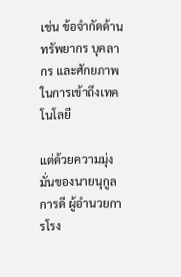เช่น ข้อจำกัดด้านทรัพยากร บุคลากร และศักยภาพในการเข้าถึงเทคโนโลยี

แต่ด้วยความมุ่งมั่นของนายนุกูล การดี ผู้อำนวยการโรง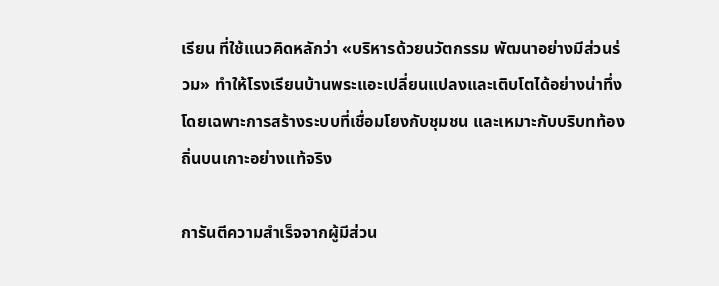เรียน ที่ใช้แนวคิดหลักว่า «บริหารด้วยนวัตกรรม พัฒนาอย่างมีส่วนร่วม» ทำให้โรงเรียนบ้านพระแอะเปลี่ยนแปลงและเติบโตได้อย่างน่าทึ่ง โดยเฉพาะการสร้างระบบที่เชื่อมโยงกับชุมชน และเหมาะกับบริบทท้องถิ่นบนเกาะอย่างแท้จริง

การันตีความสำเร็จจากผู้มีส่วน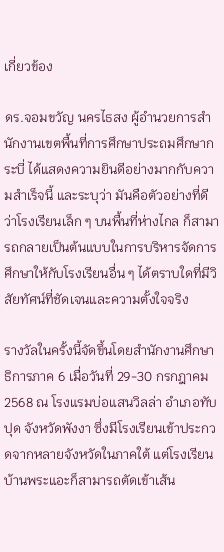เกี่ยวข้อง

ดร.จอมขวัญ นครไธสง ผู้อำนวยการสำนักงานเขตพื้นที่การศึกษาประถมศึกษากระบี่ ได้แสดงความยินดีอย่างมากกับความสำเร็จนี้ และระบุว่า มันคือตัวอย่างที่ดีว่าโรงเรียนเล็ก ๆ บนพื้นที่ห่างไกล ก็สามารถกลายเป็นต้นแบบในการบริหารจัดการศึกษาให้กับโรงเรียนอื่น ๆ ได้ตราบใดที่มีวิสัยทัศน์ที่ชัดเจนและความตั้งใจจริง

รางวัลในครั้งนี้จัดขึ้นโดยสำนักงานศึกษาธิการภาค 6 เมื่อวันที่ 29-30 กรกฎาคม 2568 ณ โรงแรมบ่อแสนวิลล่า อำเภอทับปุด จังหวัดพังงา ซึ่งมีโรงเรียนเข้าประกวดจากหลายจังหวัดในภาคใต้ แต่โรงเรียนบ้านพระแอะก็สามารถตัดเข้าเส้น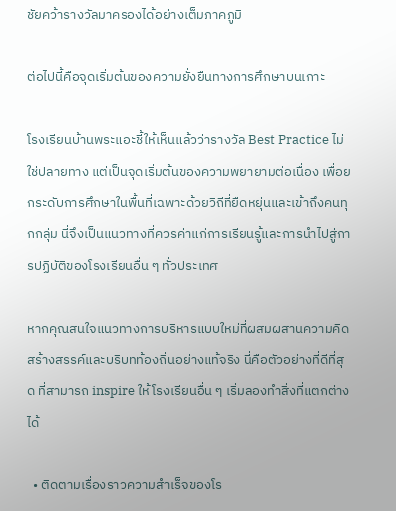ชัยคว้ารางวัลมาครองได้อย่างเต็มภาคภูมิ

ต่อไปนี้คือจุดเริ่มต้นของความยั่งยืนทางการศึกษาบนเกาะ

โรงเรียนบ้านพระแอะชี้ให้เห็นแล้วว่ารางวัล Best Practice ไม่ใช่ปลายทาง แต่เป็นจุดเริ่มต้นของความพยายามต่อเนื่อง เพื่อยกระดับการศึกษาในพื้นที่เฉพาะด้วยวิถีที่ยืดหยุ่นและเข้าถึงคนทุกกลุ่ม นี่จึงเป็นแนวทางที่ควรค่าแก่การเรียนรู้และการนำไปสู่การปฏิบัติของโรงเรียนอื่น ๆ ทั่วประเทศ

หากคุณสนใจแนวทางการบริหารแบบใหม่ที่ผสมผสานความคิดสร้างสรรค์และบริบทท้องถิ่นอย่างแท้จริง นี่คือตัวอย่างที่ดีที่สุด ที่สามารถ inspire ให้โรงเรียนอื่น ๆ เริ่มลองทำสิ่งที่แตกต่างได้

  • ติดตามเรื่องราวความสำเร็จของโร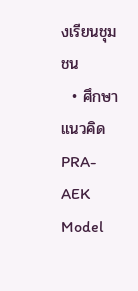งเรียนชุมชน
  • ศึกษาแนวคิด PRA-AEK Model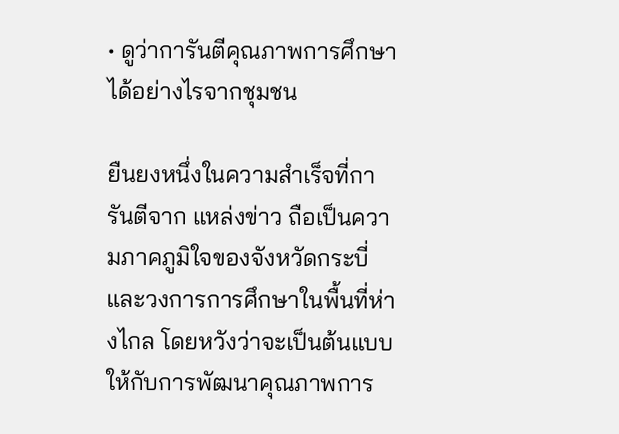• ดูว่าการันตีคุณภาพการศึกษาได้อย่างไรจากชุมชน

ยืนยงหนึ่งในความสำเร็จที่การันตีจาก แหล่งข่าว ถือเป็นความภาคภูมิใจของจังหวัดกระบี่และวงการการศึกษาในพื้นที่ห่างไกล โดยหวังว่าจะเป็นต้นแบบให้กับการพัฒนาคุณภาพการ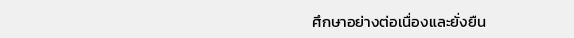ศึกษาอย่างต่อเนื่องและยั่งยืน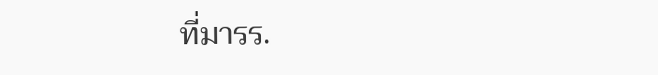ที่มารร.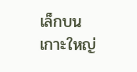เล็กบนเกาะใหญ่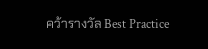คว้ารางวัล Best Practice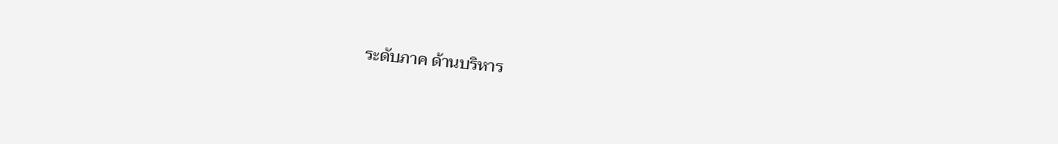ระดับภาค ด้านบริหาร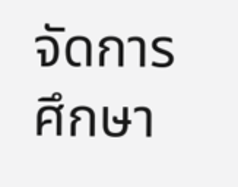จัดการศึกษา